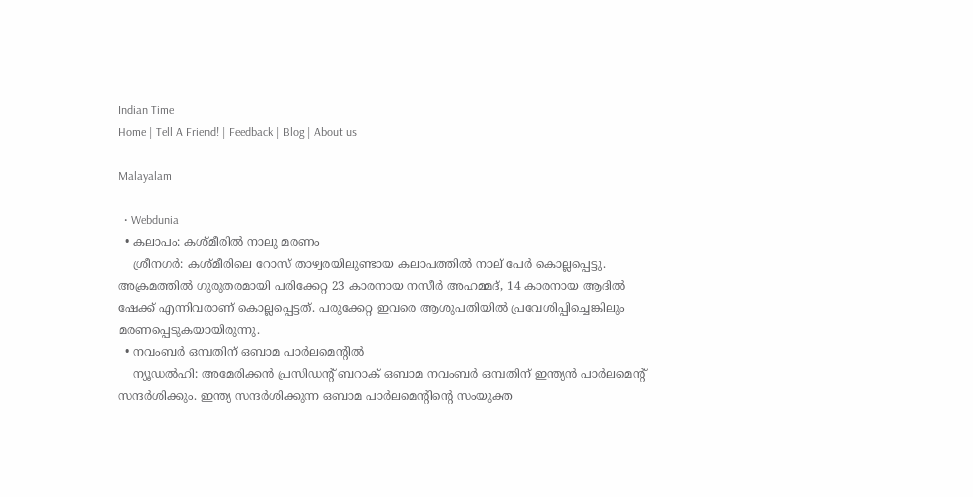Indian Time
Home | Tell A Friend! | Feedback | Blog | About us

Malayalam

  • Webdunia
  • കലാപം: കശ്മീരില്‍ നാലു മരണം
    ശ്രീനഗര്‍‌: കശ്മീരിലെ റോസ് താഴ്വരയിലുണ്ടായ കലാപത്തില്‍‌ നാല് പേര്‍ കൊല്ലപ്പെട്ടു. അക്രമത്തില്‍‌ ഗുരുതരമായി പരിക്കേറ്റ 23 കാരനായ നസീര്‍ അഹമ്മദ്, 14 കാരനായ ആദില്‍‌ ഷേക്ക് എന്നിവരാണ് കൊല്ലപ്പെട്ടത്. പരുക്കേറ്റ ഇവരെ ആശുപതിയില്‍‌ പ്രവേശിപ്പിച്ചെങ്കിലും മരണപ്പെടുകയായിരുന്നു.
  • നവംബര്‍ ഒമ്പതിന് ഒബാമ പാര്‍ലമെന്റില്‍
    ന്യൂഡല്‍ഹി: അമേരിക്കന്‍ പ്രസിഡന്റ് ബറാക് ഒബാമ നവംബര്‍ ഒമ്പതിന് ഇന്ത്യന്‍ പാര്‍ലമെന്റ് സന്ദര്‍ശിക്കും. ഇന്ത്യ സന്ദര്‍ശിക്കുന്ന ഒബാമ പാര്‍ലമെന്റിന്റെ സംയുക്ത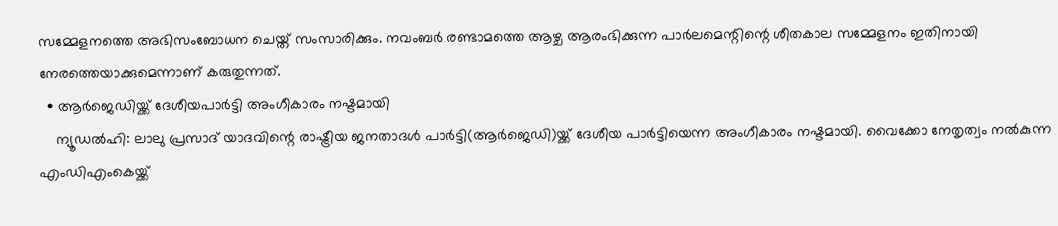സമ്മേളനത്തെ അഭിസംബോധന ചെയ്ത് സംസാരിക്കും. നവംബര്‍ രണ്ടാമത്തെ ആഴ്ച ആരംഭിക്കുന്ന പാര്‍ലമെന്റിന്റെ ശീതകാല സമ്മേളനം ഇതിനായി നേരത്തെയാക്കുമെന്നാണ് കരുതുന്നത്.
  • ആര്‍ജെഡിയ്ക്ക്‌ ദേശീയപാര്‍ട്ടി അംഗീകാരം നഷ്ടമായി
    ന്യൂഡല്‍ഹി: ലാലു പ്രസാദ്‌ യാദവിന്റെ രാഷ്ട്രീയ ജനതാദള്‍ പാര്‍ട്ടി(ആര്‍ജെഡി)യ്ക്ക്‌ ദേശീയ പാര്‍ട്ടിയെന്ന അംഗീകാരം നഷ്ടമായി. വൈക്കോ നേതൃത്വം നല്‍കുന്ന എംഡിഎംകെയ്ക്ക്‌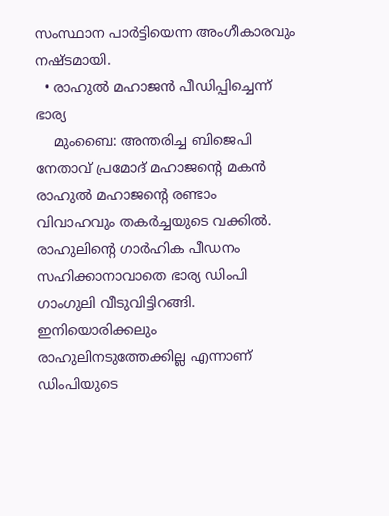സംസ്ഥാന പാര്‍ട്ടിയെന്ന അംഗീകാരവും നഷ്ടമായി.
  • രാഹുല്‍ മഹാജന്‍ പീഡിപ്പിച്ചെന്ന് ഭാര്യ
    മുംബൈ: അന്തരിച്ച ബിജെപി നേതാവ് പ്രമോദ് മഹാജന്റെ മകന്‍ രാഹുല്‍ മഹാജന്റെ രണ്ടാം വിവാഹവും തകര്‍ച്ചയുടെ വക്കില്‍. രാഹുലിന്റെ ഗാര്‍ഹിക പീഡനം സഹിക്കാനാവാതെ ഭാര്യ ഡിം‌പി ഗാംഗുലി വീടുവിട്ടിറങ്ങി. ഇനിയൊരിക്കലും രാഹുലിനടുത്തേക്കില്ല എന്നാണ് ഡിം‌പിയുടെ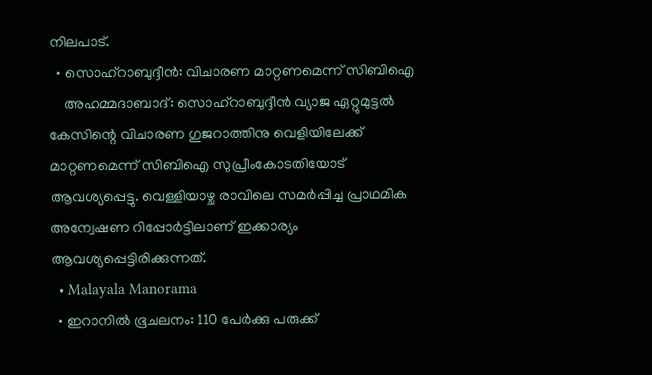നിലപാട്.
  • സൊഹ്‌റാബുദ്ദീന്‍: വിചാരണ മാറ്റണമെന്ന് സിബിഐ
    അഹമ്മദാബാദ്: സൊഹ്‌റാബുദ്ദീന്‍ വ്യാജ ഏറ്റുമുട്ടല്‍ കേസിന്റെ വിചാരണ ഗുജറാത്തിനു വെളിയിലേക്ക് മാറ്റണമെന്ന് സിബിഐ സുപ്രീംകോടതിയോട് ആവശ്യപ്പെട്ടു. വെള്ളിയാഴ്ച രാവിലെ സമര്‍പ്പിച്ച പ്രാഥമിക അന്വേഷണ റിപ്പോര്‍ട്ടിലാണ് ഇക്കാര്യം ആവശ്യപ്പെട്ടിരിക്കുന്നത്.
  • Malayala Manorama
  • ഇറാനില്‍ ഭൂചലനം: 110 പേര്‍ക്കു പരുക്ക്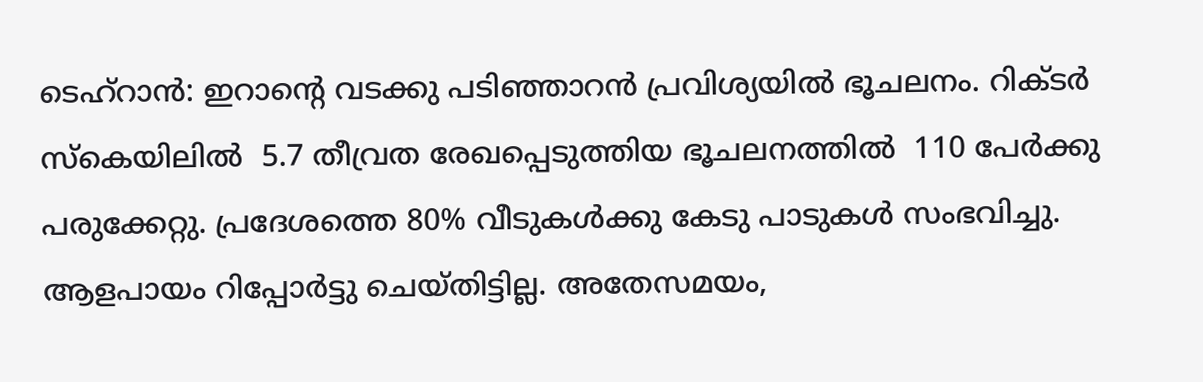ടെഹ്റാന്‍: ഇറാന്‍റെ വടക്കു പടിഞ്ഞാറന്‍ പ്രവിശ്യയില്‍ ഭൂചലനം. റിക്ടര്‍ സ്‌കെയിലില്‍  5.7 തീവ്രത രേഖപ്പെടുത്തിയ ഭൂചലനത്തില്‍  110 പേര്‍ക്കു പരുക്കേറ്റു. പ്രദേശത്തെ 80% വീടുകള്‍ക്കു കേടു പാടുകള്‍ സംഭവിച്ചു. ആളപായം റിപ്പോര്‍ട്ടു ചെയ്തിട്ടില്ല. അതേസമയം,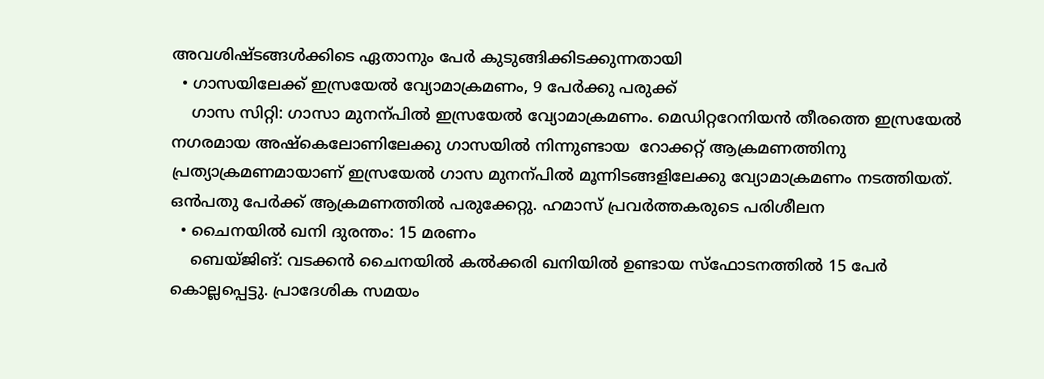അവശിഷ്ടങ്ങള്‍ക്കിടെ ഏതാനും പേര്‍ കുടുങ്ങിക്കിടക്കുന്നതായി
  • ഗാസയിലേക്ക് ഇസ്രയേല്‍ വ്യോമാക്രമണം, 9 പേര്‍ക്കു പരുക്ക്
    ഗാസ സിറ്റി: ഗാസാ മുനന്പില്‍ ഇസ്രയേല്‍ വ്യോമാക്രമണം. മെഡിറ്ററേനിയന്‍ തീരത്തെ ഇസ്രയേല്‍ നഗരമായ അഷ്‌കെലോണിലേക്കു ഗാസയില്‍ നിന്നുണ്ടായ  റോക്കറ്റ് ആക്രമണത്തിനു പ്രത്യാക്രമണമായാണ് ഇസ്രയേല്‍ ഗാസ മുനന്പില്‍ മൂന്നിടങ്ങളിലേക്കു വ്യോമാക്രമണം നടത്തിയത്. ഒന്‍പതു പേര്‍ക്ക് ആക്രമണത്തില്‍ പരുക്കേറ്റു. ഹമാസ് പ്രവര്‍ത്തകരുടെ പരിശീലന
  • ചൈനയില്‍ ഖനി ദുരന്തം: 15 മരണം
    ബെയ്ജിങ്: വടക്കന്‍ ചൈനയില്‍ കല്‍ക്കരി ഖനിയില്‍ ഉണ്ടായ സ്‌ഫോടനത്തില്‍ 15 പേര്‍ കൊല്ലപ്പെട്ടു. പ്രാദേശിക സമയം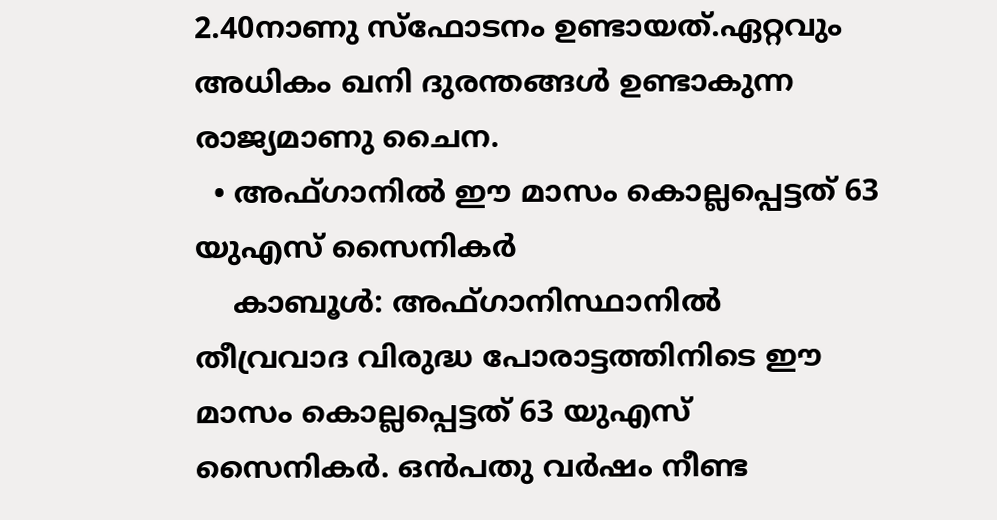2.40നാണു സ്‌ഫോടനം ഉണ്ടായത്.ഏറ്റവും അധികം ഖനി ദുരന്തങ്ങള്‍ ഉണ്ടാകുന്ന രാജ്യമാണു ചൈന.
  • അഫ്ഗാനില്‍ ഈ മാസം കൊല്ലപ്പെട്ടത് 63 യുഎസ് സൈനികര്‍
    കാബൂള്‍: അഫ്ഗാനിസ്ഥാനില്‍ തീവ്രവാദ വിരുദ്ധ പോരാട്ടത്തിനിടെ ഈ മാസം കൊല്ലപ്പെട്ടത് 63 യുഎസ് സൈനികര്‍. ഒന്‍പതു വര്‍ഷം നീണ്ട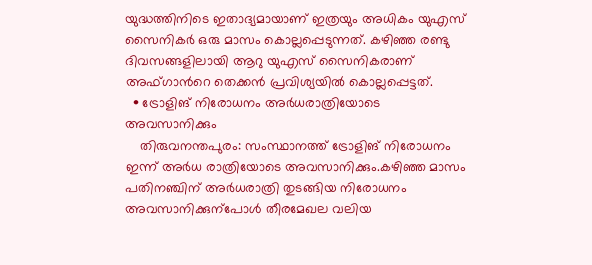യുദ്ധത്തിനിടെ ഇതാദ്യമായാണ് ഇത്രയും അധികം യുഎസ് സൈനികര്‍ ഒരു മാസം കൊല്ലപ്പെടുന്നത്. കഴിഞ്ഞ രണ്ടു ദിവസങ്ങളിലായി ആറു യുഎസ് സൈനികരാണ് അഫ്ഗാന്‍റെ തെക്കന്‍ പ്രവിശ്യയില്‍ കൊല്ലപ്പെട്ടത്.
  • ട്രോളിങ് നിരോധനം അര്‍ധരാത്രിയോടെ അവസാനിക്കും
    തിരുവനന്തപുരം: സംസ്ഥാനത്ത് ട്രോളിങ് നിരോധനം ഇന്ന് അര്‍ധ രാത്രിയോടെ അവസാനിക്കും.കഴിഞ്ഞ മാസം പതിനഞ്ചിന് അര്‍ധരാത്രി തുടങ്ങിയ നിരോധനം അവസാനിക്കുന്പോള്‍ തീരമേഖല വലിയ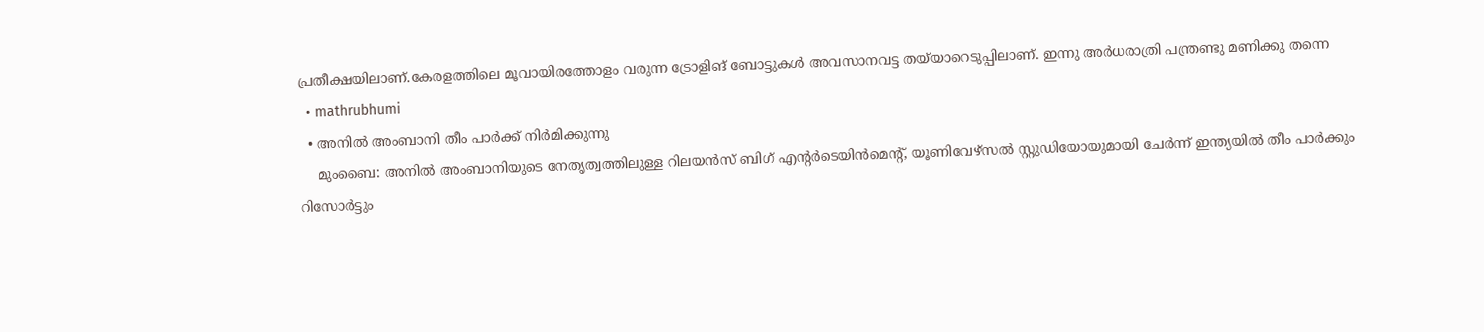പ്രതീക്ഷയിലാണ്.കേരളത്തിലെ മൂവായിരത്തോളം വരുന്ന ട്രോളിങ് ബോട്ടുകള്‍ അവസാനവട്ട തയ്‌യാറെടുപ്പിലാണ്. ഇന്നു അര്‍ധരാത്രി പന്ത്രണ്ടു മണിക്കു തന്നെ
  • mathrubhumi
  • അനില്‍ അംബാനി തീം പാര്‍ക്ക് നിര്‍മിക്കുന്നു
    മുംബൈ: അനില്‍ അംബാനിയുടെ നേതൃത്വത്തിലുള്ള റിലയന്‍സ് ബിഗ് എന്റര്‍ടെയിന്‍മെന്റ്, യൂണിവേഴ്‌സല്‍ സ്റ്റുഡിയോയുമായി ചേര്‍ന്ന് ഇന്ത്യയില്‍ തീം പാര്‍ക്കും റിസോര്‍ട്ടും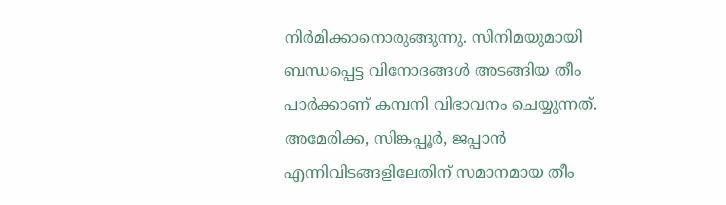നിര്‍മിക്കാനൊരുങ്ങുന്നു. സിനിമയുമായി ബന്ധപ്പെട്ട വിനോദങ്ങള്‍ അടങ്ങിയ തീം പാര്‍ക്കാണ് കമ്പനി വിഭാവനം ചെയ്യുന്നത്. അമേരിക്ക, സിങ്കപ്പൂര്‍, ജപ്പാന്‍ എന്നിവിടങ്ങളിലേതിന് സമാനമായ തീം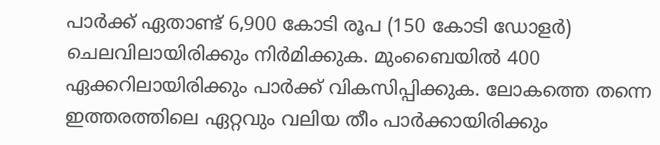പാര്‍ക്ക് ഏതാണ്ട് 6,900 കോടി രൂപ (150 കോടി ഡോളര്‍) ചെലവിലായിരിക്കും നിര്‍മിക്കുക. മുംബൈയില്‍ 400 ഏക്കറിലായിരിക്കും പാര്‍ക്ക് വികസിപ്പിക്കുക. ലോകത്തെ തന്നെ ഇത്തരത്തിലെ ഏറ്റവും വലിയ തീം പാര്‍ക്കായിരിക്കും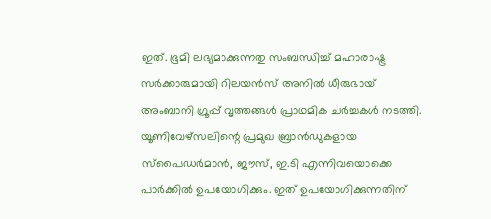ഇത്. ഭൂമി ലഭ്യമാക്കുന്നതു സംബന്ധിച്ച് മഹാരാഷ്ട്ര സര്‍ക്കാരുമായി റിലയന്‍സ് അനില്‍ ധീരുഭായ് അംബാനി ഗ്രൂപ്പ് വൃത്തങ്ങള്‍ പ്രാഥമിക ചര്‍ച്ചകള്‍ നടത്തി. യൂണിവേഴ്‌സലിന്റെ പ്രമുഖ ബ്രാന്‍ഡുകളായ സ്‌പൈഡര്‍മാന്‍, ജൗസ്, ഇ.ടി എന്നിവയൊക്കെ പാര്‍ക്കില്‍ ഉപയോഗിക്കും. ഇത് ഉപയോഗിക്കുന്നതിന്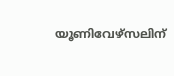യൂണിവേഴ്‌സലിന്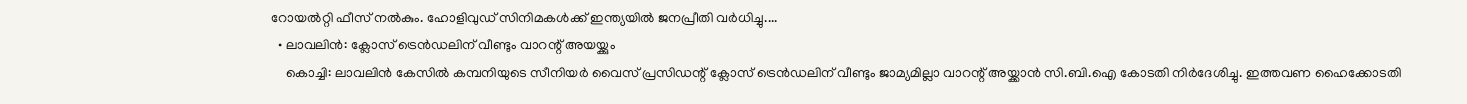റോയല്‍റ്റി ഫീസ് നല്‍കും. ഹോളിവുഡ് സിനിമകള്‍ക്ക് ഇന്ത്യയില്‍ ജനപ്രീതി വര്‍ധിച്ചു....
  • ലാവലിന്‍: ക്ലോസ് ട്രെന്‍ഡലിന് വീണ്ടും വാറന്റ് അയയ്ക്കും
    കൊച്ചി: ലാവലിന്‍ കേസില്‍ കമ്പനിയുടെ സീനിയര്‍ വൈസ് പ്രസിഡന്റ് ക്ലോസ് ട്രെന്‍ഡലിന് വീണ്ടും ജാമ്യമില്ലാ വാറന്റ് അയ്ക്കാന്‍ സി.ബി.ഐ കോടതി നിര്‍ദേശിച്ചു. ഇത്തവണ ഹൈക്കോടതി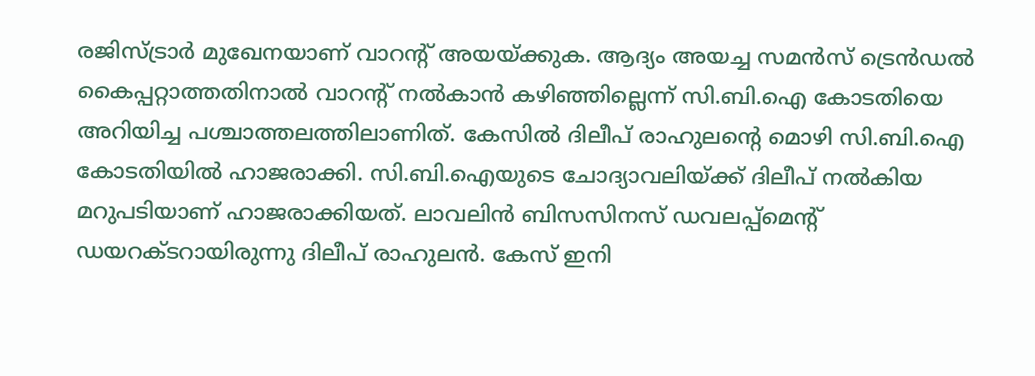രജിസ്ട്രാര്‍ മുഖേനയാണ് വാറന്റ് അയയ്ക്കുക. ആദ്യം അയച്ച സമന്‍സ് ട്രെന്‍ഡല്‍ കൈപ്പറ്റാത്തതിനാല്‍ വാറന്റ് നല്‍കാന്‍ കഴിഞ്ഞില്ലെന്ന് സി.ബി.ഐ കോടതിയെ അറിയിച്ച പശ്ചാത്തലത്തിലാണിത്. കേസില്‍ ദിലീപ് രാഹുലന്റെ മൊഴി സി.ബി.ഐ കോടതിയില്‍ ഹാജരാക്കി. സി.ബി.ഐയുടെ ചോദ്യാവലിയ്ക്ക് ദിലീപ് നല്‍കിയ മറുപടിയാണ് ഹാജരാക്കിയത്. ലാവലിന്‍ ബിസസിനസ് ഡവലപ്പ്‌മെന്റ് ഡയറക്ടറായിരുന്നു ദിലീപ് രാഹുലന്‍. കേസ് ഇനി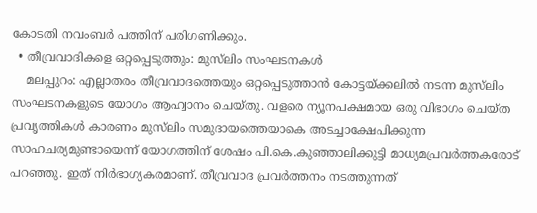കോടതി നവംബര്‍ പത്തിന് പരിഗണിക്കും.
  • തീവ്രവാദികളെ ഒറ്റപ്പെടുത്തും: മുസ്‌ലിം സംഘടനകള്‍
    മലപ്പുറം: എല്ലാതരം തീവ്രവാദത്തെയും ഒറ്റപ്പെടുത്താന്‍ കോട്ടയ്ക്കലില്‍ നടന്ന മുസ്‌ലിം സംഘടനകളുടെ യോഗം ആഹ്വാനം ചെയ്തു. വളരെ ന്യൂനപക്ഷമായ ഒരു വിഭാഗം ചെയ്ത പ്രവൃത്തികള്‍ കാരണം മുസ്‌ലിം സമുദായത്തെയാകെ അടച്ചാക്ഷേപിക്കുന്ന സാഹചര്യമുണ്ടായെന്ന് യോഗത്തിന് ശേഷം പി.കെ.കുഞ്ഞാലിക്കുട്ടി മാധ്യമപ്രവര്‍ത്തകരോട് പറഞ്ഞു. ഇത് നിര്‍ഭാഗ്യകരമാണ്. തീവ്രവാദ പ്രവര്‍ത്തനം നടത്തുന്നത്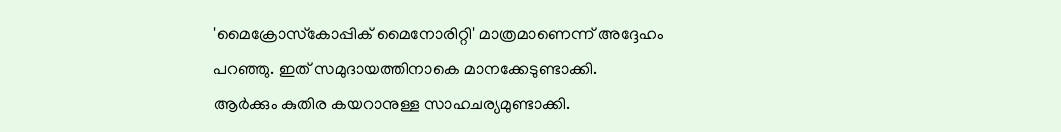'മൈക്രോസ്‌കോപ്പിക് മൈനോരിറ്റി' മാത്രമാണെന്ന് അദ്ദേഹം പറഞ്ഞു. ഇത് സമുദായത്തിനാകെ മാനക്കേടുണ്ടാക്കി. ആര്‍ക്കും കുതിര കയറാനുള്ള സാഹചര്യമുണ്ടാക്കി.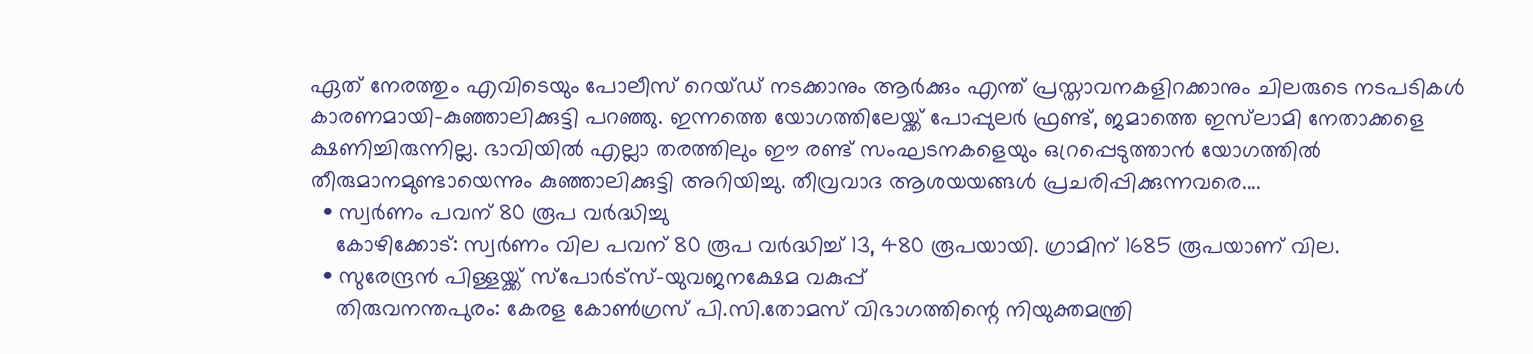ഏത് നേരത്തും എവിടെയും പോലീസ് റെയ്ഡ് നടക്കാനും ആര്‍ക്കും എന്ത് പ്രസ്താവനകളിറക്കാനും ചിലരുടെ നടപടികള്‍ കാരണമായി-കുഞ്ഞാലിക്കുട്ടി പറഞ്ഞു. ഇന്നത്തെ യോഗത്തിലേയ്ക്ക് പോപ്പുലര്‍ ഫ്രണ്ട്, ജമാത്തെ ഇസ്‌ലാമി നേതാക്കളെ ക്ഷണിച്ചിരുന്നില്ല. ഭാവിയില്‍ എല്ലാ തരത്തിലും ഈ രണ്ട് സംഘടനകളെയും ഒറ്രപ്പെടുത്താന്‍ യോഗത്തില്‍ തീരുമാനമുണ്ടായെന്നും കുഞ്ഞാലിക്കുട്ടി അറിയിച്ചു. തീവ്രവാദ ആശയയങ്ങള്‍ പ്രചരിപ്പിക്കുന്നവരെ....
  • സ്വര്‍ണം പവന് 80 രൂപ വര്‍ദ്ധിച്ചു
    കോഴിക്കോട്: സ്വര്‍ണം വില പവന് 80 രൂപ വര്‍ദ്ധിച്ച് 13, 480 രൂപയായി. ഗ്രാമിന് 1685 രൂപയാണ് വില.
  • സുരേന്ദ്രന്‍ പിള്ളയ്ക്ക് സ്‌പോര്‍ട്‌സ്-യുവജനക്ഷേമ വകുപ്പ്‌
    തിരുവനന്തപുരം: കേരള കോണ്‍ഗ്രസ് പി.സി.തോമസ് വിഭാഗത്തിന്റെ നിയുക്തമന്ത്രി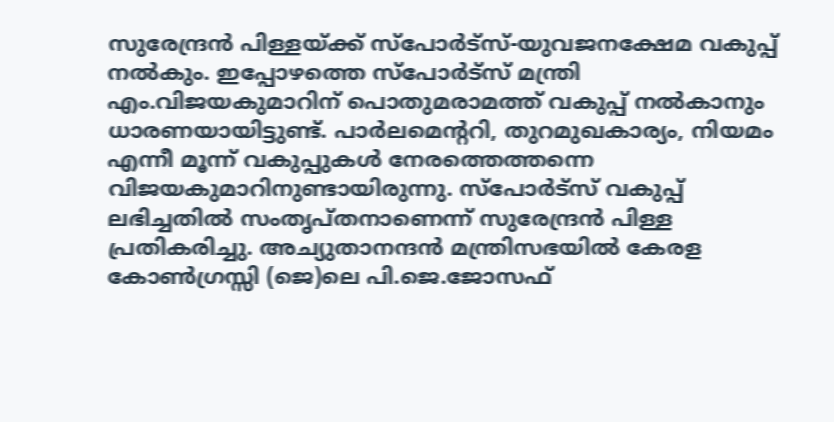സുരേന്ദ്രന്‍ പിള്ളയ്ക്ക് സ്‌പോര്‍ട്‌സ്-യുവജനക്ഷേമ വകുപ്പ് നല്‍കും. ഇപ്പോഴത്തെ സ്‌പോര്‍ട്‌സ് മന്ത്രി എം.വിജയകുമാറിന് പൊതുമരാമത്ത് വകുപ്പ് നല്‍കാനും ധാരണയായിട്ടുണ്ട്. പാര്‍ലമെന്ററി, തുറമുഖകാര്യം, നിയമം എന്നീ മൂന്ന് വകുപ്പുകള്‍ നേരത്തെത്തന്നെ വിജയകുമാറിനുണ്ടായിരുന്നു. സ്‌പോര്‍ട്‌സ് വകുപ്പ് ലഭിച്ചതില്‍ സംതൃപ്തനാണെന്ന് സുരേന്ദ്രന്‍ പിള്ള പ്രതികരിച്ചു. അച്യുതാനന്ദന്‍ മന്ത്രിസഭയില്‍ കേരള കോണ്‍ഗ്രസ്സി (ജെ)ലെ പി.ജെ.ജോസഫ്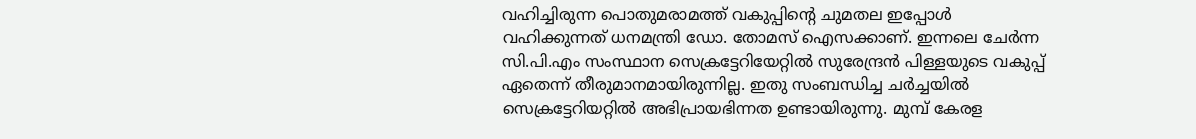വഹിച്ചിരുന്ന പൊതുമരാമത്ത് വകുപ്പിന്റെ ചുമതല ഇപ്പോള്‍ വഹിക്കുന്നത് ധനമന്ത്രി ഡോ. തോമസ് ഐസക്കാണ്. ഇന്നലെ ചേര്‍ന്ന സി.പി.എം സംസ്ഥാന സെക്രട്ടേറിയേറ്റില്‍ സുരേന്ദ്രന്‍ പിള്ളയുടെ വകുപ്പ് ഏതെന്ന് തീരുമാനമായിരുന്നില്ല. ഇതു സംബന്ധിച്ച ചര്‍ച്ചയില്‍ സെക്രട്ടേറിയറ്റില്‍ അഭിപ്രായഭിന്നത ഉണ്ടായിരുന്നു. മുമ്പ് കേരള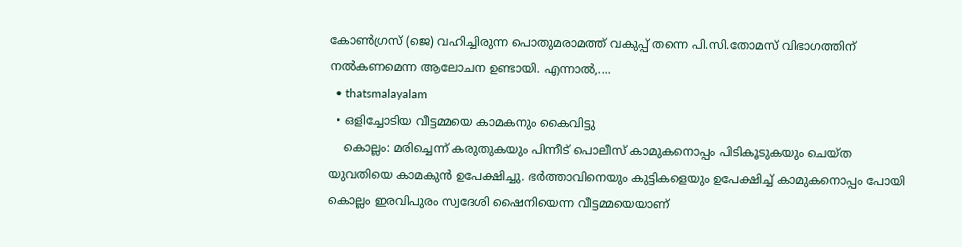കോണ്‍ഗ്രസ് (ജെ) വഹിച്ചിരുന്ന പൊതുമരാമത്ത് വകുപ്പ് തന്നെ പി.സി.തോമസ് വിഭാഗത്തിന് നല്‍കണമെന്ന ആലോചന ഉണ്ടായി. എന്നാല്‍,....
  • thatsmalayalam
  • ഒളിച്ചോടിയ വീട്ടമ്മയെ കാമകനും കൈവിട്ടു
    കൊല്ലം: മരിച്ചെന്ന് കരുതുകയും പിന്നീട് പൊലീസ് കാമുകനൊപ്പം പിടികൂടുകയും ചെയ്ത യുവതിയെ കാമകുന്‍ ഉപേക്ഷിച്ചു. ഭര്‍ത്താവിനെയും കുട്ടികളെയും ഉപേക്ഷിച്ച് കാമുകനൊപ്പം പോയി കൊല്ലം ഇരവിപുരം സ്വദേശി ഷൈനിയെന്ന വീട്ടമ്മയെയാണ്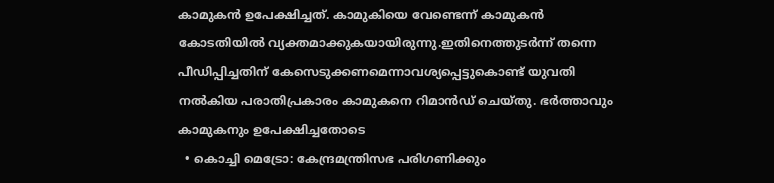കാമുകന്‍ ഉപേക്ഷിച്ചത്. കാമുകിയെ വേണ്ടെന്ന് കാമുകന്‍ കോടതിയില്‍ വ്യക്തമാക്കുകയായിരുന്നു.ഇതിനെത്തുടര്‍ന്ന് തന്നെ പീഡിപ്പിച്ചതിന് കേസെടുക്കണമെന്നാവശ്യപ്പെട്ടുകൊണ്ട് യുവതി നല്‍കിയ പരാതിപ്രകാരം കാമുകനെ റിമാന്‍ഡ് ചെയ്തു. ഭര്‍ത്താവും കാമുകനും ഉപേക്ഷിച്ചതോടെ
  • കൊച്ചി മെട്രോ: കേന്ദ്രമന്ത്രിസഭ പരിഗണിക്കും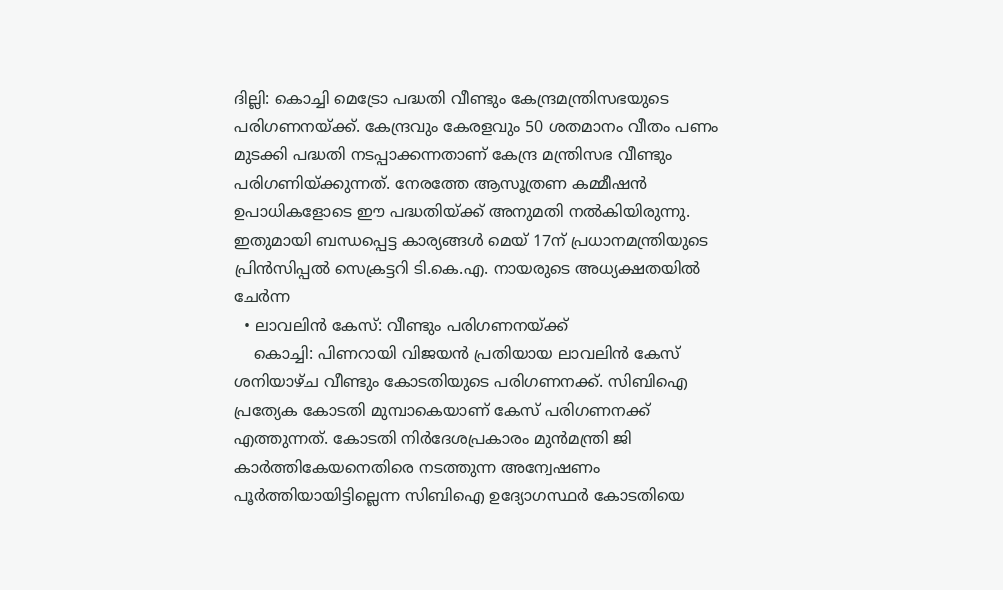ദില്ലി: കൊച്ചി മെട്രോ പദ്ധതി വീണ്ടും കേന്ദ്രമന്ത്രിസഭയുടെ പരിഗണനയ്ക്ക്. കേന്ദ്രവും കേരളവും 50 ശതമാനം വീതം പണം മുടക്കി പദ്ധതി നടപ്പാക്കന്നതാണ് കേന്ദ്ര മന്ത്രിസഭ വീണ്ടും പരിഗണിയ്ക്കുന്നത്. നേരത്തേ ആസൂത്രണ കമ്മീഷന്‍ ഉപാധികളോടെ ഈ പദ്ധതിയ്ക്ക് അനുമതി നല്‍കിയിരുന്നു. ഇതുമായി ബന്ധപ്പെട്ട കാര്യങ്ങള്‍ മെയ് 17ന് പ്രധാനമന്ത്രിയുടെ പ്രിന്‍സിപ്പല്‍ സെക്രട്ടറി ടി.കെ.എ. നായരുടെ അധ്യക്ഷതയില്‍ ചേര്‍ന്ന
  • ലാവലിന്‍ കേസ്: വീണ്ടും പരിഗണനയ്ക്ക്
    കൊച്ചി: പിണറായി വിജയന്‍ പ്രതിയായ ലാവലിന്‍ കേസ് ശനിയാഴ്ച വീണ്ടും കോടതിയുടെ പരിഗണനക്ക്. സിബിഐ പ്രത്യേക കോടതി മുമ്പാകെയാണ് കേസ് പരിഗണനക്ക് എത്തുന്നത്. കോടതി നിര്‍ദേശപ്രകാരം മുന്‍മന്ത്രി ജി കാര്‍ത്തികേയനെതിരെ നടത്തുന്ന അന്വേഷണം പൂര്‍ത്തിയായിട്ടില്ലെന്ന സിബിഐ ഉദ്യോഗസ്ഥര്‍ കോടതിയെ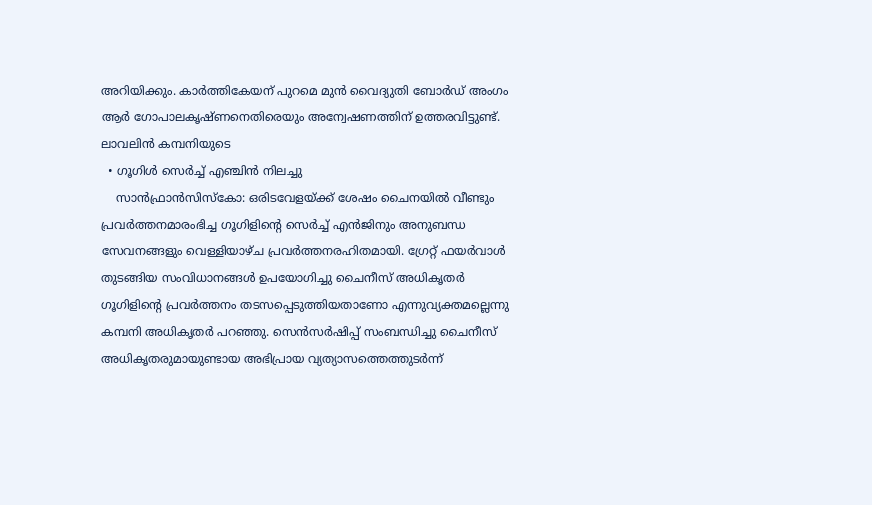അറിയിക്കും. കാര്‍ത്തികേയന് പുറമെ മുന്‍ വൈദ്യുതി ബോര്‍ഡ് അംഗം ആര്‍ ഗോപാലകൃഷ്ണനെതിരെയും അന്വേഷണത്തിന് ഉത്തരവിട്ടുണ്ട്. ലാവലിന്‍ കമ്പനിയുടെ
  • ഗൂഗിള്‍ സെര്‍ച്ച് എഞ്ചിന്‍ നിലച്ചു
    സാന്‍ഫ്രാന്‍സിസ്‌കോ: ഒരിടവേളയ്ക്ക് ശേഷം ചൈനയില്‍ വീണ്ടും പ്രവര്‍ത്തനമാരംഭിച്ച ഗൂഗിളിന്റെ സെര്‍ച്ച് എന്‍ജിനും അനുബന്ധ സേവനങ്ങളും വെള്ളിയാഴ്ച പ്രവര്‍ത്തനരഹിതമായി. ഗ്രേറ്റ് ഫയര്‍വാള്‍ തുടങ്ങിയ സംവിധാനങ്ങള്‍ ഉപയോഗിച്ചു ചൈനീസ് അധികൃതര്‍ ഗൂഗിളിന്റെ പ്രവര്‍ത്തനം തടസപ്പെടുത്തിയതാണോ എന്നുവ്യക്തമല്ലെന്നു കമ്പനി അധികൃതര്‍ പറഞ്ഞു. സെന്‍സര്‍ഷിപ്പ് സംബന്ധിച്ചു ചൈനീസ് അധികൃതരുമായുണ്ടായ അഭിപ്രായ വ്യത്യാസത്തെത്തുടര്‍ന്ന്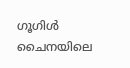ഗൂഗിള്‍ ചൈനയിലെ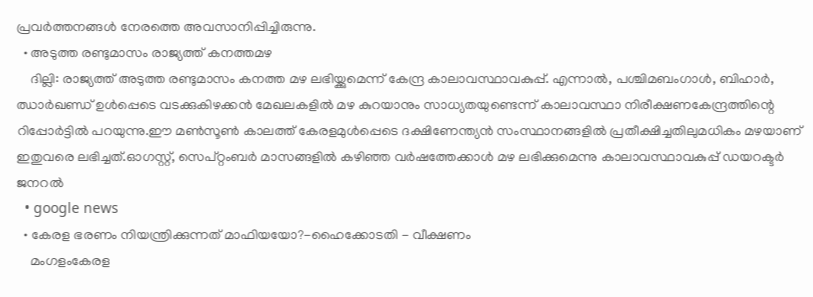പ്രവര്‍ത്തനങ്ങള്‍ നേരത്തെ അവസാനിപ്പിച്ചിരുന്നു.
  • അടുത്ത രണ്ടുമാസം രാജ്യത്ത് കനത്തമഴ
    ദില്ലി: രാജ്യത്ത് അടുത്ത രണ്ടുമാസം കനത്ത മഴ ലഭിയ്ക്കുമെന്ന് കേന്ദ്ര കാലാവസ്ഥാവകുപ്പ്. എന്നാല്‍, പശ്ചിമബംഗാള്‍, ബിഹാര്‍, ഝാര്‍ഖണ്ഡ് ഉള്‍പ്പെടെ വടക്കുകിഴക്കന്‍ മേഖലകളില്‍ മഴ കുറയാനും സാധ്യതയുണ്ടെന്ന് കാലാവസ്ഥാ നിരീക്ഷണകേന്ദ്രത്തിന്റെ റിപ്പോര്‍ട്ടില്‍ പറയുന്നു.ഈ മണ്‍സൂണ്‍ കാലത്ത് കേരളമുള്‍പ്പെടെ ദക്ഷിണേന്ത്യന്‍ സംസ്ഥാനങ്ങളില്‍ പ്രതീക്ഷിച്ചതിലുമധികം മഴയാണ് ഇതുവരെ ലഭിച്ചത്.ഓഗസ്റ്റ്, സെപ്റ്റംബര്‍ മാസങ്ങളില്‍ കഴിഞ്ഞ വര്‍ഷത്തേക്കാള്‍ മഴ ലഭിക്കുമെന്നു കാലാവസ്ഥാവകുപ്പ് ഡയറക്ടര്‍ ജനറല്‍
  • google news
  • കേരള ഭരണം നിയന്ത്രിക്കുന്നത്‌ മാഫിയയോ?-ഹൈക്കോടതി - വീക്ഷണം
    മംഗളംകേരള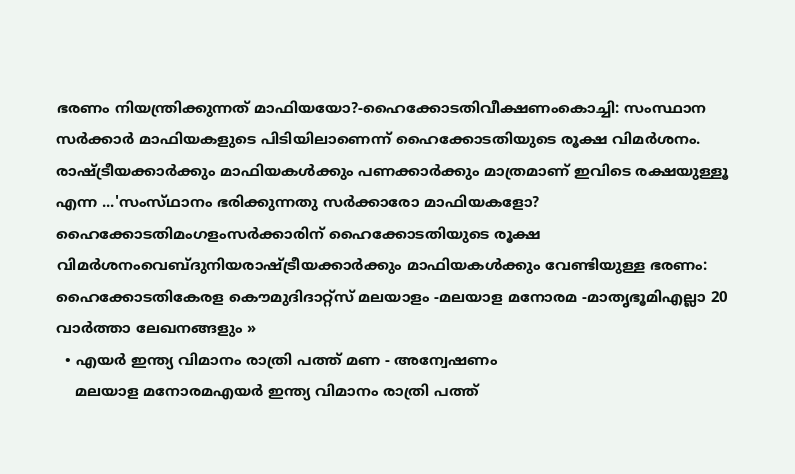ഭരണം നിയന്ത്രിക്കുന്നത്‌ മാഫിയയോ?-ഹൈക്കോടതിവീക്ഷണംകൊച്ചി: സംസ്ഥാന സര്‍ക്കാര്‍ മാഫിയകളുടെ പിടിയിലാണെന്ന്‌ ഹൈക്കോടതിയുടെ രൂക്ഷ വിമര്‍ശനം. രാഷ്ട്രീയക്കാര്‍ക്കും മാഫിയകള്‍ക്കും പണക്കാര്‍ക്കും മാത്രമാണ്‌ ഇവിടെ രക്ഷയുള്ളൂ എന്ന ...'സംസ്‌ഥാനം ഭരിക്കുന്നതു സര്‍ക്കാരോ മാഫിയകളോ? ഹൈക്കോടതിമംഗളംസര്‍ക്കാരിന് ഹൈക്കോടതിയുടെ രൂക്ഷ വിമര്‍ശനംവെബ്‌ദുനിയരാഷ്ട്രീയക്കാര്‍ക്കും മാഫിയകള്‍ക്കും വേണ്ടിയുള്ള ഭരണം: ഹൈക്കോടതികേരള കൌമുദിദാറ്റ്സ് മലയാളം -മലയാള മനോരമ -മാതൃഭൂമിഎല്ലാ 20 വാര്‍ത്താ ലേഖനങ്ങളും »
  • എയര്‍ ഇന്ത്യ വിമാനം രാത്രി പത്ത് മണ - അന്വേഷണം
    മലയാള മനോരമഎയര്‍ ഇന്ത്യ വിമാനം രാത്രി പത്ത്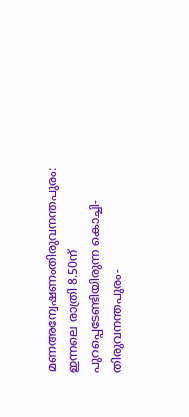മണഅന്വേഷണംതിരുവനന്തപുരം: ഇന്നലെ രാത്രി 8.50ന് പുറപ്പെടേണ്ടിയിരുന്ന കൊച്ചി-തിരുവനന്തപുരം-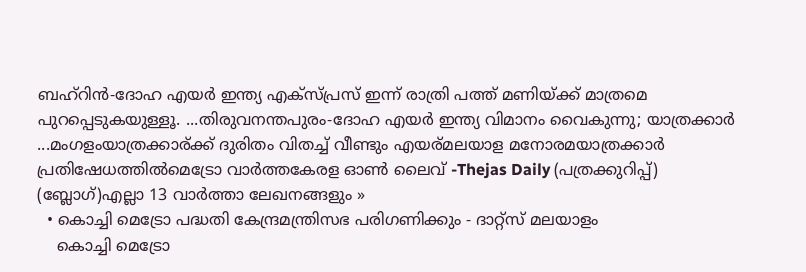ബഹ്‌റിന്‍-ദോഹ എയര്‍ ഇന്ത്യ എക്‌സ്പ്രസ് ഇന്ന് രാത്രി പത്ത് മണിയ്ക്ക് മാത്രമെ പുറപ്പെടുകയുള്ളൂ. ...തിരുവനന്തപുരം-ദോഹ എയര്‍ ഇന്ത്യ വിമാനം വൈകുന്നു; യാത്രക്കാര്‍ ...മംഗളംയാത്രക്കാര്ക്ക് ദുരിതം വിതച്ച് വീണ്ടും എയര്മലയാള മനോരമയാത്രക്കാര്‍ പ്രതിഷേധത്തില്‍മെട്രോ വാര്‍ത്തകേരള ഓണ്‍ ലൈവ് -Thejas Daily (പത്രക്കുറിപ്പ്) (ബ്ലോഗ്)എല്ലാ 13 വാര്‍ത്താ ലേഖനങ്ങളും »
  • കൊച്ചി മെട്രോ പദ്ധതി കേന്ദ്രമന്ത്രിസഭ പരിഗണിക്കും - ദാറ്റ്സ് മലയാളം
    കൊച്ചി മെട്രോ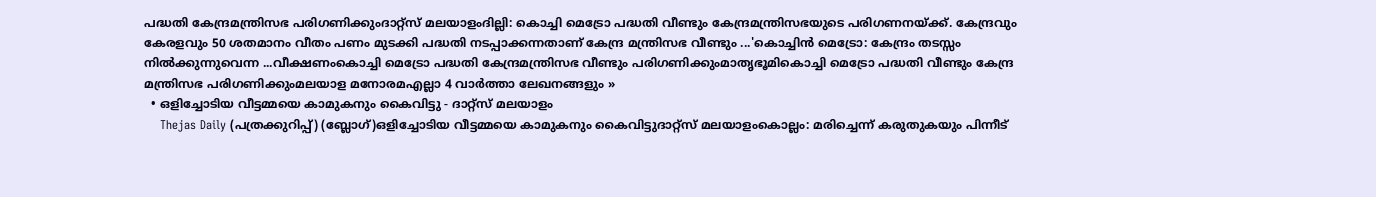പദ്ധതി കേന്ദ്രമന്ത്രിസഭ പരിഗണിക്കുംദാറ്റ്സ് മലയാളംദില്ലി: കൊച്ചി മെട്രോ പദ്ധതി വീണ്ടും കേന്ദ്രമന്ത്രിസഭയുടെ പരിഗണനയ്ക്ക്. കേന്ദ്രവും കേരളവും 50 ശതമാനം വീതം പണം മുടക്കി പദ്ധതി നടപ്പാക്കന്നതാണ് കേന്ദ്ര മന്ത്രിസഭ വീണ്ടും ...'കൊച്ചിന്‍ മെട്രോ: കേന്ദ്രം തടസ്സം നില്‍ക്കുന്നുവെന്ന ...വീക്ഷണംകൊച്ചി മെട്രോ പദ്ധതി കേന്ദ്രമന്ത്രിസഭ വീണ്ടും പരിഗണിക്കുംമാതൃഭൂമികൊച്ചി മെട്രോ പദ്ധതി വീണ്ടും കേന്ദ്ര മന്ത്രിസഭ പരിഗണിക്കുംമലയാള മനോരമഎല്ലാ 4 വാര്‍ത്താ ലേഖനങ്ങളും »
  • ഒളിച്ചോടിയ വീട്ടമ്മയെ കാമുകനും കൈവിട്ടു - ദാറ്റ്സ് മലയാളം
    Thejas Daily (പത്രക്കുറിപ്പ്) (ബ്ലോഗ്)ഒളിച്ചോടിയ വീട്ടമ്മയെ കാമുകനും കൈവിട്ടുദാറ്റ്സ് മലയാളംകൊല്ലം: മരിച്ചെന്ന് കരുതുകയും പിന്നീട്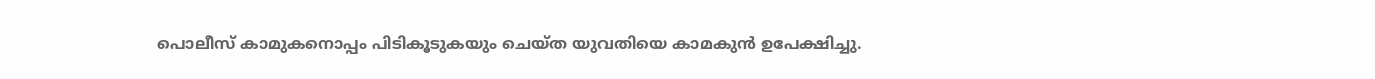പൊലീസ് കാമുകനൊപ്പം പിടികൂടുകയും ചെയ്ത യുവതിയെ കാമകുന്‍ ഉപേക്ഷിച്ചു.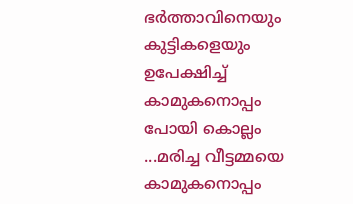ഭര്‍ത്താവിനെയും കുട്ടികളെയും ഉപേക്ഷിച്ച് കാമുകനൊപ്പം പോയി കൊല്ലം ...മരിച്ച വീട്ടമ്മയെ കാമുകനൊപ്പം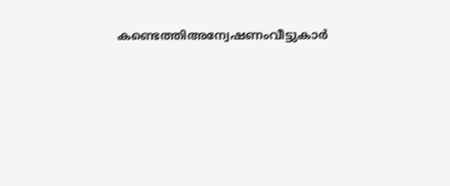കണ്ടെത്തിഅന്വേഷണംവീട്ടുകാര്‍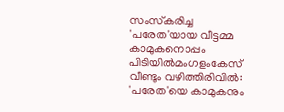സംസ്‌കരിച്ച 'പരേത'യായ വീട്ടമ്മ കാമുകനൊപ്പം പിടിയില്‍മംഗളംകേസ് വീണ്ടും വഴിത്തിരിവില്‍: 'പരേത'യെ കാമുകനും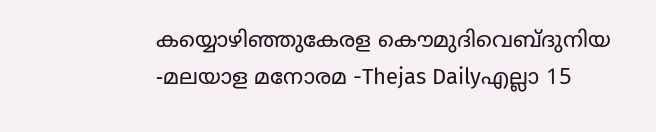കയ്യൊഴിഞ്ഞുകേരള കൌമുദിവെബ്‌ദുനിയ -മലയാള മനോരമ -Thejas Dailyഎല്ലാ 15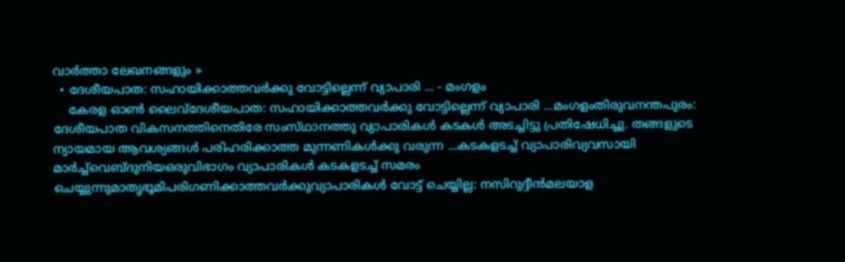വാര്‍ത്താ ലേഖനങ്ങളും »
  • ദേശീയപാത: സഹായിക്കാത്തവര്‍ക്കു വോട്ടില്ലെന്ന്‌ വ്യാപാരി ... - മംഗളം
    കേരള ഓണ്‍ ലൈവ്ദേശീയപാത: സഹായിക്കാത്തവര്‍ക്കു വോട്ടില്ലെന്ന്‌ വ്യാപാരി ...മംഗളംതിരുവനന്തപുരം: ദേശീയപാത വികസനത്തിനെതിരേ സംസ്‌ഥാനത്തു വ്യാപാരികള്‍ കടകള്‍ അടച്ചിട്ടു പ്രതിഷേധിച്ചു. തങ്ങളുടെ ന്യായമായ ആവശ്യങ്ങള്‍ പരിഹരിക്കാത്ത മുന്നണികള്‍ക്കു വരുന്ന ...കടകളടച്ച്‌ വ്യാപാരിവ്യവസായി മാര്‍ച്ച്‌വെബ്‌ദുനിയഒരുവിഭാഗം വ്യാപാരികള്‍ കടകളടച്ച് സമരം ചെയ്യുന്നുമാതൃഭൂമിപരിഗണിക്കാത്തവര്‍ക്കുവ്യാപാരികള്‍ വോട്ട് ചെയ്യില്ല: നസിറുദ്ദീന്‍മലയാള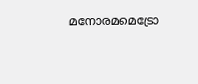മനോരമമെട്രോ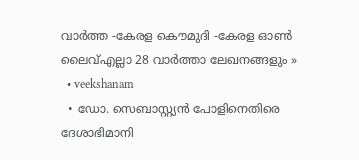വാര്‍ത്ത -കേരള കൌമുദി -കേരള ഓണ്‍ ലൈവ്എല്ലാ 28 വാര്‍ത്താ ലേഖനങ്ങളും »
  • veekshanam
  • ഡോ. സെബാസ്റ്റ്യന്‍ പോളിനെതിരെ ദേശാഭിമാനി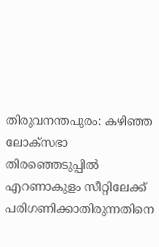തിരുവനന്തപുരം: കഴിഞ്ഞ ലോക്സഭാ തിരഞ്ഞെടുപ്പില്‍ എറണാകുളം സീറ്റിലേക്ക്‌ പരിഗണിക്കാതിരുന്നതിനെ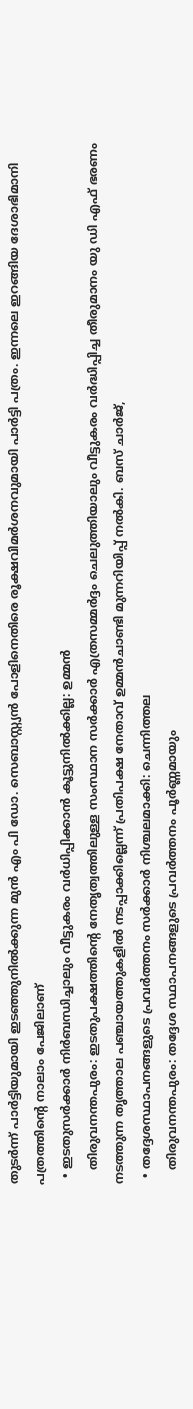തുടര്‍ന്ന്‌ പാര്‍ട്ടിയുമായി ഇടഞ്ഞുനില്‍ക്കുന്ന മുന്‍ എം പി ഡോ. സെബാസ്റ്റ്യന്‍ പോളിനെതിരെ രൂക്ഷവിമര്‍ശനവുമായി പാര്‍ട്ടി പത്രം. ഇന്നലെ ഇറങ്ങിയ ദേശാഭിമാനി പത്രത്തിന്റെ നാലാം പേജിലാണ്‌
  • ഇടതുസര്‍ക്കാര്‍ നിര്‍ബന്ധിച്ചാലും വീട്ടുകരം വര്‍ധിപ്പിക്കാന്‍ കൂട്ടുനില്‍ക്കില്ല: ഉമ്മന്‍
    തിരുവനന്തപുരം: ഇടതുപക്ഷത്തിന്റെ നേതൃത്വത്തിലുള്ള സംസ്ഥാന സര്‍ക്കാര്‍ എത്രസമ്മര്‍ദ്ദം ചെലുത്തിയാലും വീട്ടുകരം വര്‍ദ്ധിപ്പിച്ച തീരുമാനം യു ഡി എഫ്‌ ഭരണം നടത്തുന്ന തൃത്താല പഞ്ചായത്തുകളില്‍ നടപ്പാക്കില്ലെന്ന്‌ പ്രതിപക്ഷ നേതാവ്‌ ഉമ്മന്‍ചാണ്ടി മുന്നറിയിപ്പ്‌ നല്‍കി. ബസ്‌ ചാര്‍ജ്‌,
  • തദ്ദേശസ്ഥാപനങ്ങളുടെ പ്രവര്‍ത്തനം സര്‍ക്കാര്‍ നിശ്ചലമാക്കി: ചെന്നിത്തല
    തിരുവനന്തപുരം: തദ്ദേശ സ്ഥാപനങ്ങളുടെ പ്രവര്‍ത്തനം പൂര്‍ണ്ണമായും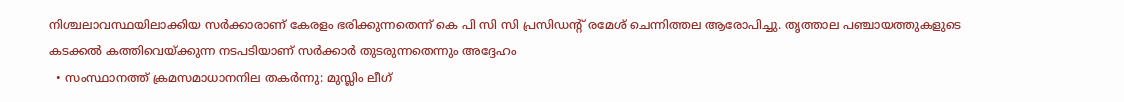നിശ്ചലാവസ്ഥയിലാക്കിയ സര്‍ക്കാരാണ്‌ കേരളം ഭരിക്കുന്നതെന്ന്‌ കെ പി സി സി പ്രസിഡന്റ്‌ രമേശ്‌ ചെന്നിത്തല ആരോപിച്ചു. തൃത്താല പഞ്ചായത്തുകളുടെ കടക്കല്‍ കത്തിവെയ്ക്കുന്ന നടപടിയാണ്‌ സര്‍ക്കാര്‍ തുടരുന്നതെന്നും അദ്ദേഹം
  • സംസ്ഥാനത്ത്‌ ക്രമസമാധാനനില തകര്‍ന്നു: മുസ്ലിം ലീഗ്‌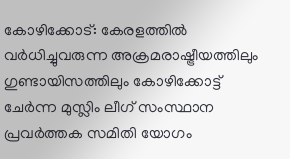കോഴിക്കോട്‌: കേരളത്തില്‍ വര്‍ധിച്ചുവരുന്ന അക്രമരാഷ്ട്രീയത്തിലും ഗുണ്ടായിസത്തിലും കോഴിക്കോട്ട്‌ ചേര്‍ന്ന മുസ്ലിം ലീഗ്‌ സംസ്ഥാന പ്രവര്‍ത്തക സമിതി യോഗം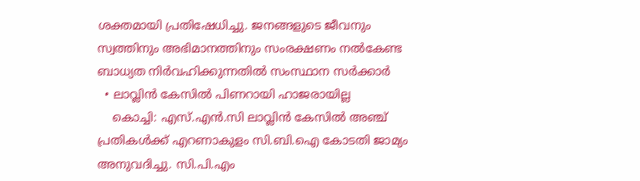ശക്തമായി പ്രതിഷേധിച്ചു. ജനങ്ങളുടെ ജീവനും സ്വത്തിനും അഭിമാനത്തിനും സംരക്ഷണം നല്‍കേണ്ട ബാധ്യത നിര്‍വഹിക്കുന്നതില്‍ സംസ്ഥാന സര്‍ക്കാര്‍
  • ലാവ്ലിന്‍ കേസില്‍ പിണറായി ഹാജരായില്ല
    കൊച്ചി: എസ്‌.എന്‍.സി ലാവ്ലിന്‍ കേസില്‍ അഞ്ച്‌ പ്രതികള്‍ക്ക്‌ എറണാകുളം സി.ബി.ഐ കോടതി ജാമ്യം അനുവദിച്ചു. സി.പി.എം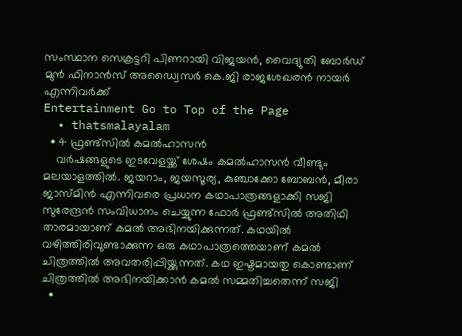സംസ്ഥാന സെക്രട്ടറി പിണറായി വിജയന്‍, വൈദ്യുതി ബോര്‍ഡ്‌ മുന്‍ ഫിനാന്‍സ്‌ അഡ്വൈസര്‍ കെ.ജി രാജശേഖരന്‍ നായര്‍ എന്നിവര്‍ക്ക്‌
Entertainment Go to Top of the Page
  • thatsmalayalam
  • 4 ഫ്രണ്ട്സില്‍ കമല്‍ഹാസന്‍
    വര്‍ഷങ്ങളുടെ ഇടവേളയ്ക്ക് ശേഷം കമല്‍ഹാസന്‍ വീണ്ടും മലയാളത്തില്‍. ജയറാം, ജയസൂര്യ, കുഞ്ചാക്കോ ബോബന്‍, മീരാ ജാസ്മിന്‍ എന്നിവരെ പ്രധാന കഥാപാത്രങ്ങളാക്കി സജി സുരേന്ദ്രന്‍ സംവിധാനം ചെയ്യുന്ന ഫോര്‍ ഫ്രണ്ട്‌സില്‍ അതിഥി താരമായാണ് കമല്‍ അഭിനയിക്കുന്നത്. കഥയില്‍ വഴിത്തിരിവുണ്ടാക്കുന്ന ഒരു കഥാപാത്രത്തെയാണ് കമല്‍ ചിത്രത്തില്‍ അവതരിപ്പിയ്ക്കുന്നത്. കഥ ഇഷ്ടമായതു കൊണ്ടാണ് ചിത്രത്തില്‍ അഭിനയിക്കാന്‍ കമല്‍ സമ്മതിച്ചതെന്ന് സജി
  •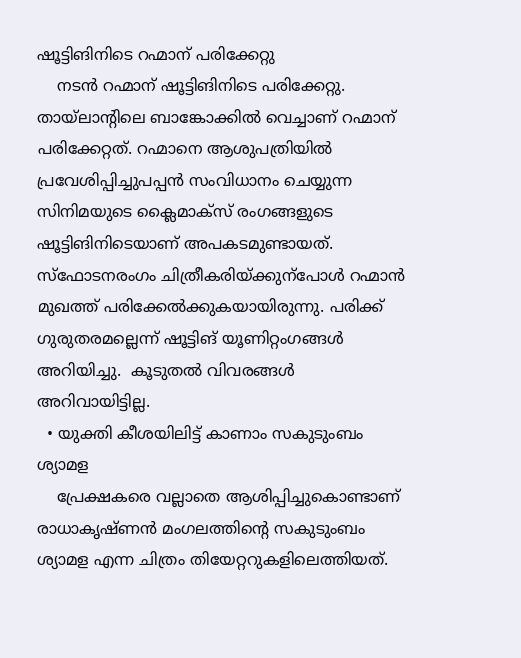ഷൂട്ടിങിനിടെ റഹ്മാന് പരിക്കേറ്റു
    നടന്‍ റഹ്മാന് ഷൂട്ടിങിനിടെ പരിക്കേറ്റു. തായ്‌ലാന്റിലെ ബാങ്കോക്കില്‍ വെച്ചാണ് റഹ്മാന് പരിക്കേറ്റത്. റഹ്മാനെ ആശുപത്രിയില്‍ പ്രവേശിപ്പിച്ചുപപ്പന്‍ സംവിധാനം ചെയ്യുന്ന സിനിമയുടെ ക്ലൈമാക്സ് രംഗങ്ങളുടെ ഷൂട്ടിങിനിടെയാണ് അപകടമുണ്ടായത്. സ്ഫോടനരംഗം ചിത്രീകരിയ്ക്കുന്പോള്‍ റഹ്മാന്‍ മുഖത്ത് പരിക്കേല്‍ക്കുകയായിരുന്നു. പരിക്ക് ഗുരുതരമല്ലെന്ന് ഷൂട്ടിങ് യൂണിറ്റംഗങ്ങള്‍ അറിയിച്ചു.  കൂടുതല്‍ വിവരങ്ങള്‍ അറിവായിട്ടില്ല.
  • യുക്തി കീശയിലിട്ട് കാണാം സകുടുംബം ശ്യാമള
    പ്രേക്ഷകരെ വല്ലാതെ ആശിപ്പിച്ചുകൊണ്ടാണ് രാധാകൃഷ്ണന്‍ മംഗലത്തിന്റെ സകുടുംബം ശ്യാമള എന്ന ചിത്രം തിയേറ്ററുകളിലെത്തിയത്.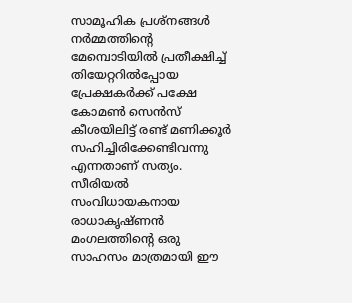സാമൂഹിക പ്രശ്‌നങ്ങള്‍ നര്‍മ്മത്തിന്റെ മേമ്പൊടിയില്‍ പ്രതീക്ഷിച്ച് തിയേറ്ററില്‍പ്പോയ പ്രേക്ഷകര്‍ക്ക് പക്ഷേ കോമണ്‍ സെന്‍സ് കീശയിലിട്ട് രണ്ട് മണിക്കൂര്‍ സഹിച്ചിരിക്കേണ്ടിവന്നു എന്നതാണ് സത്യം. സീരിയല്‍ സംവിധായകനായ രാധാകൃഷ്ണന്‍ മംഗലത്തിന്റെ ഒരു സാഹസം മാത്രമായി ഈ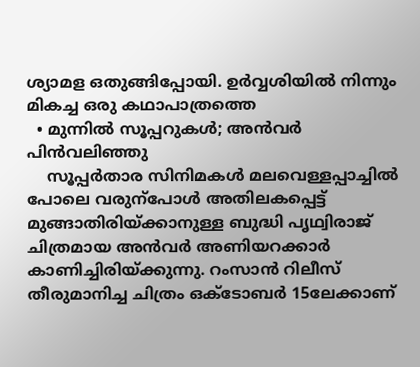ശ്യാമള ഒതുങ്ങിപ്പോയി. ഉര്‍വ്വശിയില്‍ നിന്നും മികച്ച ഒരു കഥാപാത്രത്തെ
  • മുന്നില്‍ സൂപ്പറുകള്‍; അന്‍വര്‍ പിന്‍വലിഞ്ഞു
    സൂപ്പര്‍താര സിനിമകള്‍ മലവെള്ളപ്പാച്ചില്‍ പോലെ വരുന്പോള്‍ അതിലകപ്പെട്ട് മുങ്ങാതിരിയ്ക്കാനുള്ള ബുദ്ധി പൃഥ്വിരാജ് ചിത്രമായ അന്‍വര്‍ അണിയറക്കാര്‍ കാണിച്ചിരിയ്ക്കുന്നു. റംസാന്‍ റിലീസ് തീരുമാനിച്ച ചിത്രം ഒക്ടോബര്‍ 15ലേക്കാണ്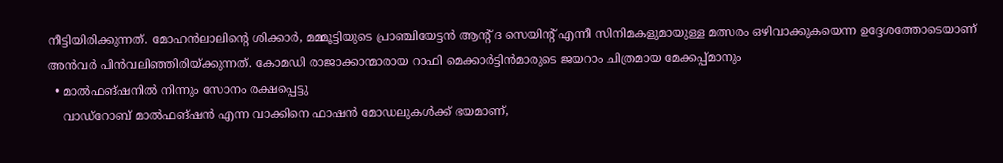നീട്ടിയിരിക്കുന്നത്. മോഹന്‍ലാലിന്റെ ശിക്കാര്‍, മമ്മൂട്ടിയുടെ പ്രാഞ്ചിയേട്ടന്‍ ആന്റ് ദ സെയിന്റ് എന്നീ സിനിമകളുമായുള്ള മത്സരം ഒഴിവാക്കുകയെന്ന ഉദ്ദേശത്തോടെയാണ് അന്‍വര്‍ പിന്‍വലിഞ്ഞിരിയ്ക്കുന്നത്. കോമഡി രാജാക്കാന്മാരായ റാഫി മെക്കാര്‍ട്ടിന്‍മാരുടെ ജയറാം ചിത്രമായ മേക്കപ്പ്മാനും
  • മാല്‍ഫങ്ഷനില്‍ നിന്നും സോനം രക്ഷപ്പെട്ടു
    വാഡ്‌റോബ് മാല്‍ഫങ്ഷന്‍ എന്ന വാക്കിനെ ഫാഷന്‍ മോഡലുകള്‍ക്ക് ഭയമാണ്,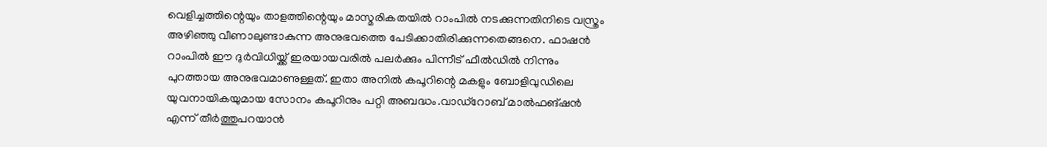വെളിച്ചത്തിന്റെയും താളത്തിന്റെയും മാസ്മരികതയില്‍ റാംപില്‍ നടക്കുന്നതിനിടെ വസ്ത്രം അഴിഞ്ഞു വീണാലുണ്ടാകുന്ന അനുഭവത്തെ പേടിക്കാതിരിക്കുന്നതെങ്ങനെ. ഫാഷന്‍ റാംപില്‍ ഈ ദുര്‍വിധിയ്ക്ക് ഇരയായവരില്‍ പലര്‍ക്കും പിന്നീട് ഫീല്‍ഡില്‍ നിന്നും പുറത്തായ അനുഭവമാണുള്ളത്. ഇതാ അനില്‍ കപൂറിന്റെ മകളും ബോളിവുഡിലെ യുവനായികയുമായ സോനം കപൂറിനും പറ്റി അബദ്ധം.വാഡ്‌റോബ് മാല്‍ഫങ്ഷന്‍ എന്ന് തീര്‍ത്തുപറയാന്‍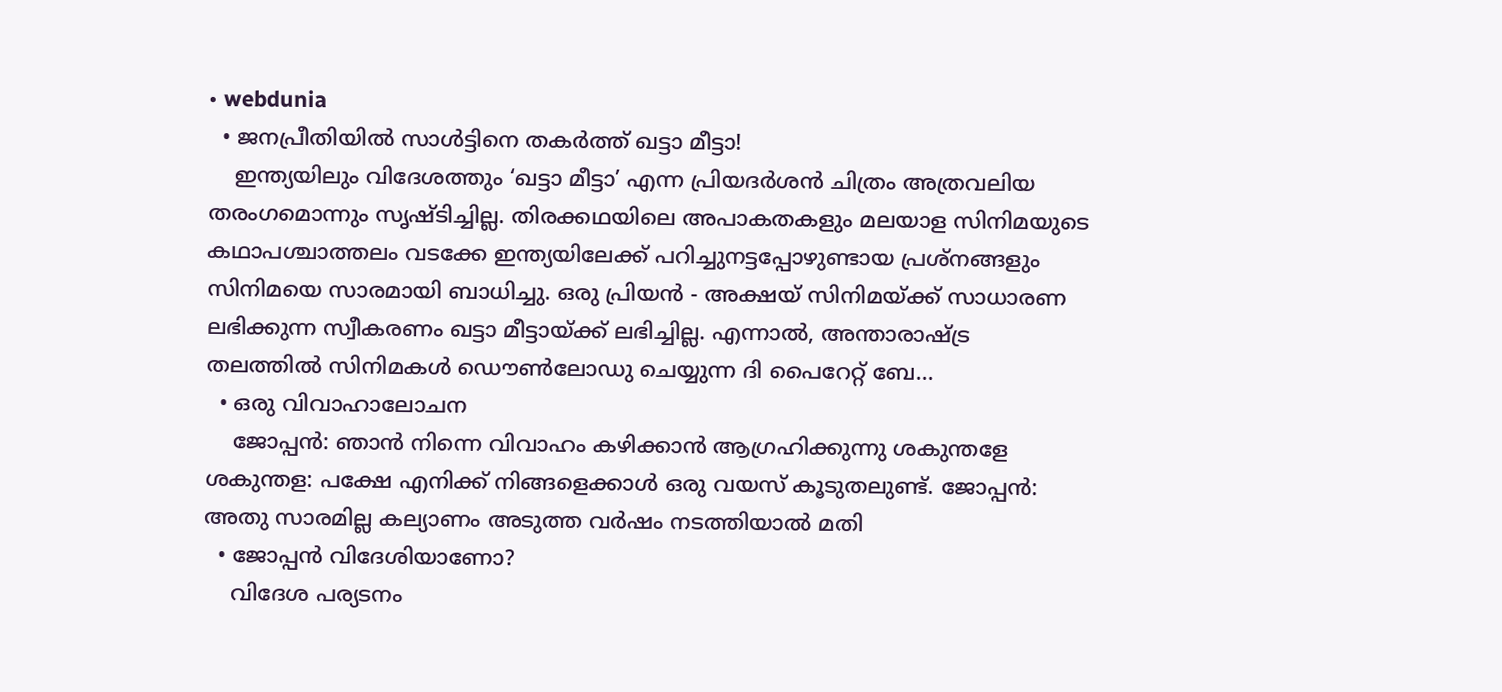• webdunia
  • ജനപ്രീതിയില്‍ സാള്‍ട്ടിനെ തകര്‍ത്ത് ഖട്ടാ മീട്ടാ!
    ഇന്ത്യയിലും വിദേശത്തും ‘ഖട്ടാ മീട്ടാ’ എന്ന പ്രിയദര്‍ശന്‍ ചിത്രം അത്രവലിയ തരംഗമൊന്നും സൃഷ്ടിച്ചില്ല. തിരക്കഥയിലെ അപാകതകളും മലയാള സിനിമയുടെ കഥാപശ്ചാത്തലം വടക്കേ ഇന്ത്യയിലേക്ക് പറിച്ചുനട്ടപ്പോഴുണ്ടായ പ്രശ്നങ്ങളും സിനിമയെ സാരമായി ബാധിച്ചു. ഒരു പ്രിയന്‍ - അക്ഷയ് സിനിമയ്ക്ക് സാധാരണ ലഭിക്കുന്ന സ്വീകരണം ഖട്ടാ മീട്ടായ്ക്ക് ലഭിച്ചില്ല. എന്നാല്‍, അന്താരാഷ്ട്ര തലത്തില്‍ സിനിമകള്‍ ഡൌണ്‍ലോഡു ചെയ്യുന്ന ദി പൈറേറ്റ് ബേ...
  • ഒരു വിവാഹാലോചന
    ജോപ്പന്‍: ഞാന്‍ നിന്നെ വിവാഹം കഴിക്കാന്‍ ആഗ്രഹിക്കുന്നു ശകുന്തളേ ശകുന്തള: പക്ഷേ എനിക്ക് നിങ്ങളെക്കാള്‍ ഒരു വയസ് കൂടുതലുണ്ട്. ജോപ്പന്‍: അതു സാരമില്ല കല്യാണം അടുത്ത വര്‍ഷം നടത്തിയാല്‍ മതി
  • ജോപ്പന്‍ വിദേശിയാണോ?
    വിദേശ പര്യടനം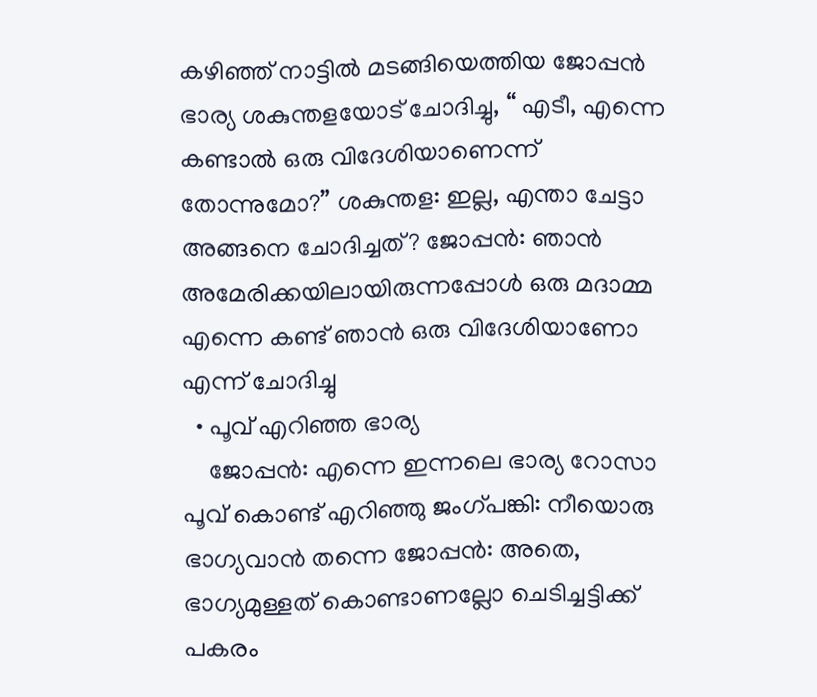കഴിഞ്ഞ് നാട്ടില്‍ മടങ്ങിയെത്തിയ ജോപ്പന്‍ ഭാര്യ ശകുന്തളയോട് ചോദിച്ചു, “ എടീ, എന്നെ കണ്ടാല്‍ ഒരു വിദേശിയാണെന്ന് തോന്നുമോ?” ശകുന്തള: ഇല്ല, എന്താ ചേട്ടാ അങ്ങനെ ചോദിച്ചത്? ജോപ്പന്‍: ഞാന്‍ അമേരിക്കയിലായിരുന്നപ്പോള്‍ ഒരു മദാമ്മ എന്നെ കണ്ട് ഞാന്‍ ഒരു വിദേശിയാണോ എന്ന് ചോദിച്ചു
  • പൂവ് എറിഞ്ഞ ഭാര്യ
    ജോപ്പന്‍: എന്നെ ഇന്നലെ ഭാര്യ റോസാ പൂവ് കൊണ്ട് എറിഞ്ഞു ജംഗ്പങ്കി: നീയൊരു ഭാഗ്യവാന്‍ തന്നെ ജോപ്പന്‍: അതെ, ഭാഗ്യമുള്ളത് കൊണ്ടാണല്ലോ ചെടിച്ചട്ടിക്ക് പകരം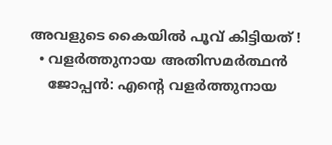അവളുടെ കൈയില്‍ പൂവ് കിട്ടിയത് !
  • വളര്‍ത്തുനായ അതിസമര്‍ത്ഥന്‍
    ജോപ്പന്‍: എന്‍റെ വളര്‍ത്തുനായ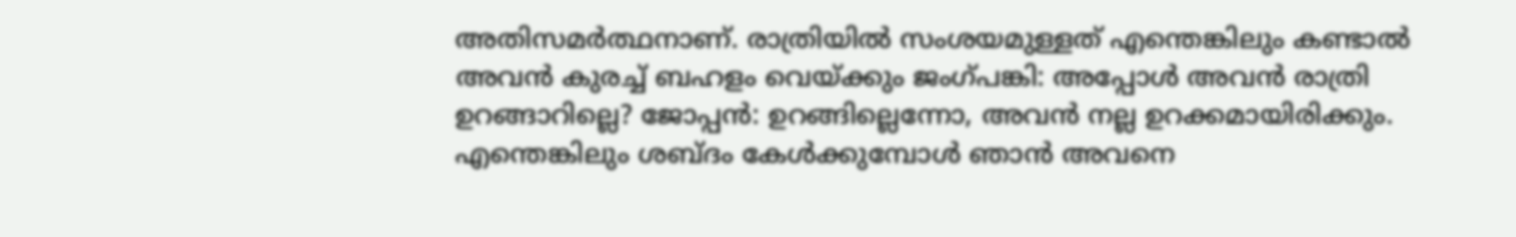അതിസമര്‍ത്ഥനാണ്. രാത്രിയില്‍ സംശയമുള്ളത് എന്തെങ്കിലും കണ്ടാല്‍ അവന്‍ കുരച്ച് ബഹളം വെയ്ക്കും ജംഗ്പങ്കി: അപ്പോള്‍ അവന്‍ രാത്രി ഉറങ്ങാറില്ലെ? ജോപ്പന്‍: ഉറങ്ങില്ലെന്നോ, അവന്‍ നല്ല ഉറക്കമായിരിക്കും. എന്തെങ്കിലും ശബ്‌ദം കേള്‍ക്കുമ്പോള്‍ ഞാന്‍ അവനെ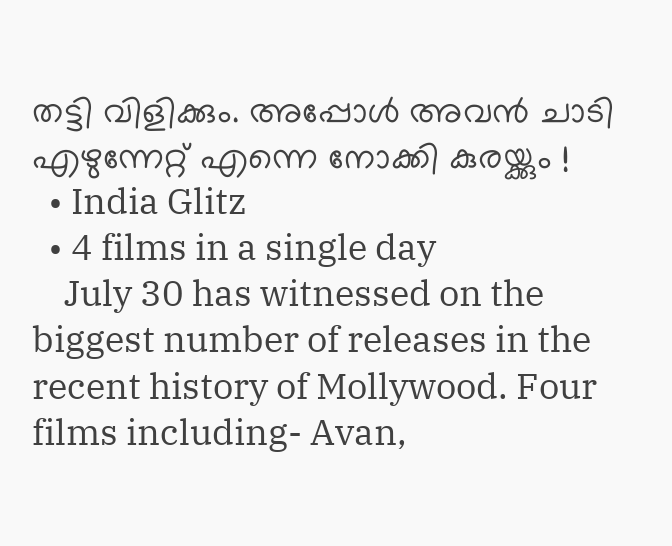തട്ടി വിളിക്കും. അപ്പോള്‍ അവന്‍ ചാടി എഴുന്നേറ്റ് എന്നെ നോക്കി കുരയ്ക്കും !
  • India Glitz
  • 4 films in a single day
    July 30 has witnessed on the biggest number of releases in the recent history of Mollywood. Four films including- Avan,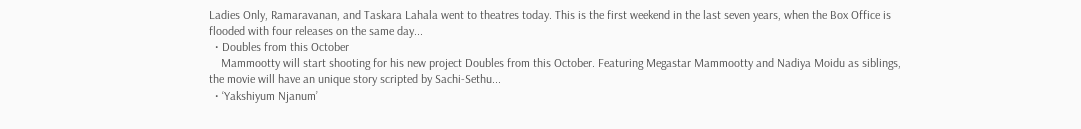Ladies Only, Ramaravanan, and Taskara Lahala went to theatres today. This is the first weekend in the last seven years, when the Box Office is flooded with four releases on the same day...
  • Doubles from this October
    Mammootty will start shooting for his new project Doubles from this October. Featuring Megastar Mammootty and Nadiya Moidu as siblings, the movie will have an unique story scripted by Sachi-Sethu...
  • ‘Yakshiyum Njanum’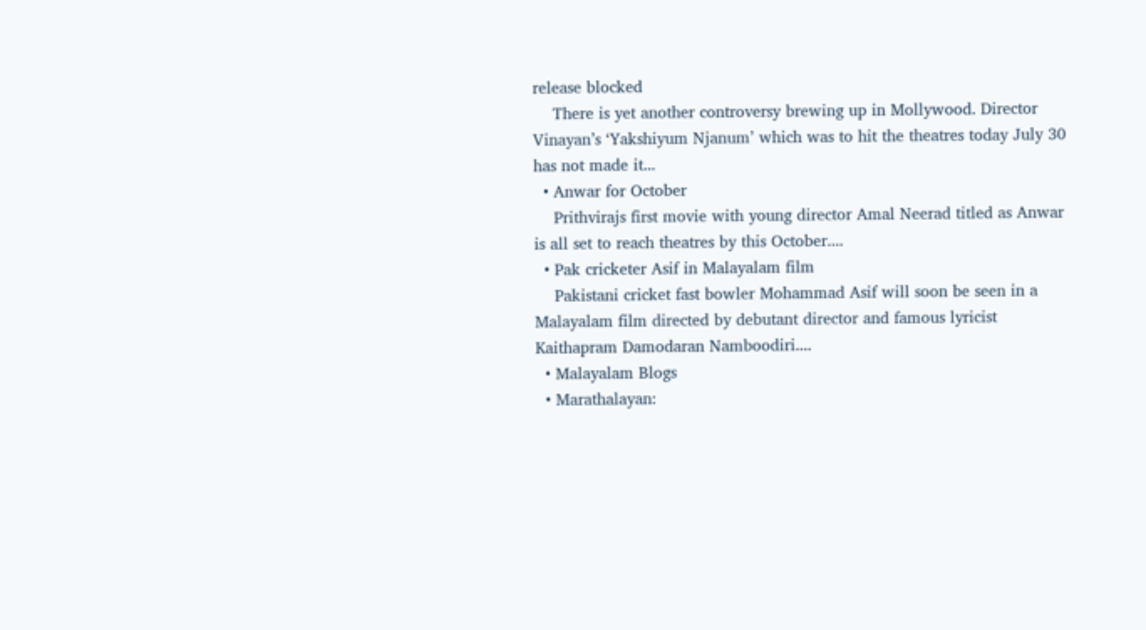release blocked
    There is yet another controversy brewing up in Mollywood. Director Vinayan’s ‘Yakshiyum Njanum’ which was to hit the theatres today July 30 has not made it...
  • Anwar for October
    Prithvirajs first movie with young director Amal Neerad titled as Anwar is all set to reach theatres by this October....
  • Pak cricketer Asif in Malayalam film
    Pakistani cricket fast bowler Mohammad Asif will soon be seen in a Malayalam film directed by debutant director and famous lyricist Kaithapram Damodaran Namboodiri....
  • Malayalam Blogs
  • Marathalayan: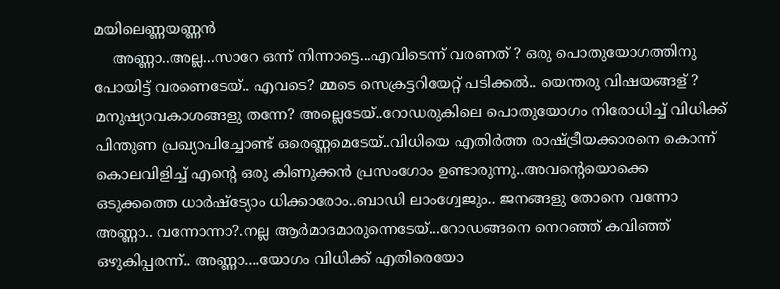മയിലെണ്ണയണ്ണന്‍
    അണ്ണാ..അല്ല...സാറേ ഒന്ന് നിന്നാട്ടെ...എവിടെന്ന് വരണത് ? ഒരു പൊതുയോഗത്തിനു പോയിട്ട് വരണെടേയ്.. എവടെ? മ്മടെ സെക്രട്ടറിയേറ്റ് പടിക്കല്‍.. യെന്തരു വിഷയങ്ങള് ? മനുഷ്യാവകാശങ്ങളു തന്നേ? അല്ലെടേയ്..റോഡരുകിലെ പൊതുയോഗം നിരോധിച്ച് വിധിക്ക് പിന്തുണ പ്രഖ്യാപിച്ചോണ്ട് ഒരെണ്ണമെടേയ്..വിധിയെ എതിര്‍ത്ത രാഷ്‌ട്രീയക്കാരനെ കൊന്ന് കൊലവിളിച്ച് എന്റെ ഒരു കിണുക്കന്‍ പ്രസംഗോം ഉണ്ടാരുന്നു..അവന്റെയൊക്കെ ഒടുക്കത്തെ ധാർഷ്ട്യോം ധിക്കാരോം..ബാഡി ലാംഗ്വേജും.. ജനങ്ങളു തോനെ വന്നോ അണ്ണാ.. വന്നോന്നാ?.നല്ല ആര്‍മാദമാരുന്നെടേയ്...റോഡങ്ങനെ നെറഞ്ഞ് കവിഞ്ഞ് ഒഴുകിപ്പരന്ന്.. അണ്ണാ....യോഗം വിധിക്ക് എതിരെയോ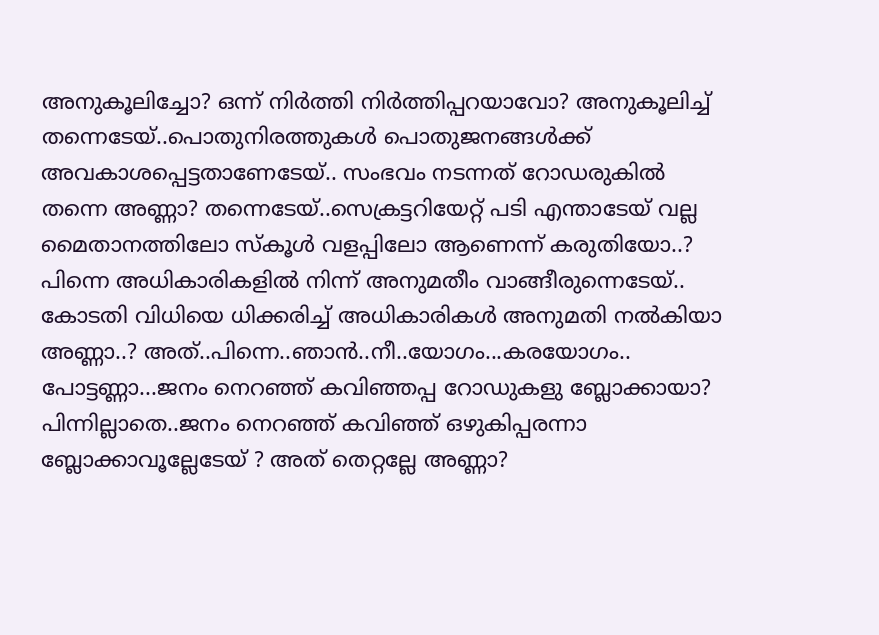അനുകൂലിച്ചോ? ഒന്ന് നിര്‍ത്തി നിര്‍ത്തിപ്പറയാവോ? അനുകൂലിച്ച് തന്നെടേയ്..പൊതുനിരത്തുകള്‍ പൊതുജനങ്ങള്‍ക്ക് അവകാശപ്പെട്ടതാണേടേയ്.. സംഭവം നടന്നത് റോഡരുകില്‍ തന്നെ അണ്ണാ? തന്നെടേയ്..സെക്രട്ടറിയേറ്റ് പടി എന്താടേയ് വല്ല മൈതാനത്തിലോ സ്കൂള്‍ വളപ്പിലോ ആണെന്ന് കരുതിയോ..? പിന്നെ അധികാരികളില്‍ നിന്ന് അനുമതീം വാങ്ങീരുന്നെടേയ്.. കോടതി വിധിയെ ധിക്കരിച്ച് അധികാരികള്‍ അനുമതി നല്‍കിയാ അണ്ണാ..? അത്..പിന്നെ..ഞാന്‍..നീ..യോഗം...കരയോഗം.. പോട്ടണ്ണാ...ജനം നെറഞ്ഞ് കവിഞ്ഞപ്പ റോഡുകളു ബ്ലോക്കായാ? പിന്നില്ലാതെ..ജനം നെറഞ്ഞ് കവിഞ്ഞ് ഒഴുകിപ്പരന്നാ ബ്ലോക്കാവൂല്ലേടേയ് ? അത് തെറ്റല്ലേ അണ്ണാ?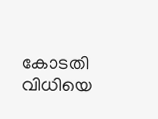കോടതി വിധിയെ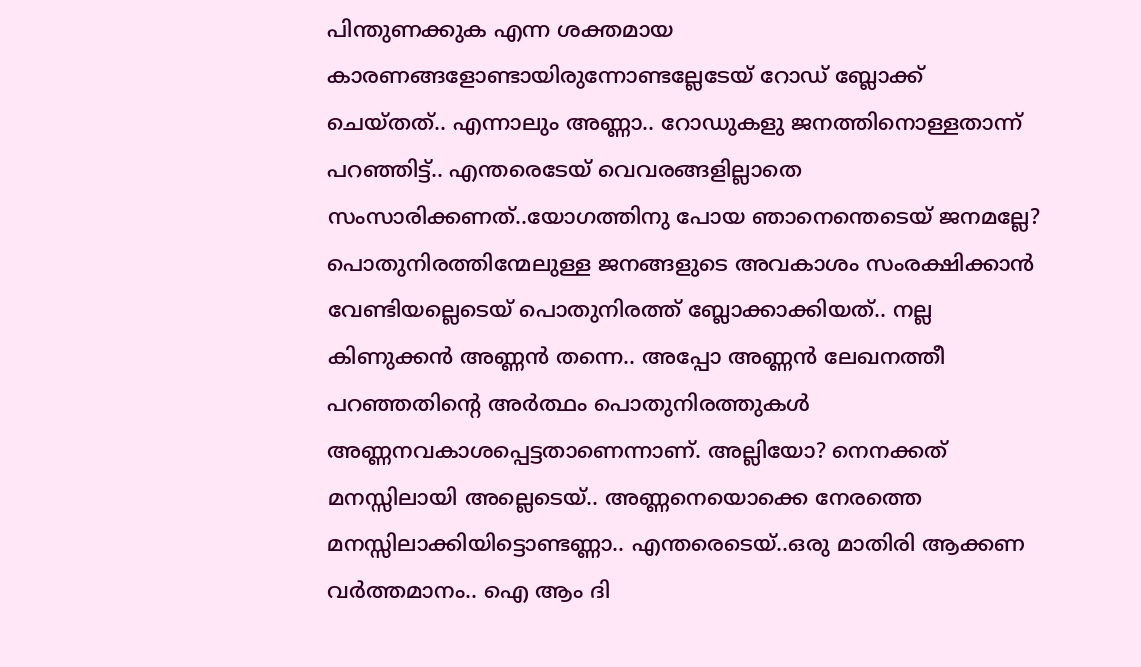പിന്തുണക്കുക എന്ന ശക്തമായ കാരണങ്ങളോണ്ടായിരുന്നോണ്ടല്ലേടേയ് റോഡ് ബ്ലോക്ക് ചെയ്തത്.. എന്നാലും അണ്ണാ.. റോഡുകളു ജനത്തിനൊള്ളതാന്ന് പറഞ്ഞിട്ട്.. എന്തരെടേയ് വെവരങ്ങളില്ലാതെ സംസാരിക്കണത്..യോഗത്തിനു പോയ ഞാനെന്തെടെയ് ജനമല്ലേ? പൊതുനിരത്തിന്മേലുള്ള ജനങ്ങളുടെ അവകാശം സംരക്ഷിക്കാന്‍ വേണ്ടിയല്ലെടെയ് പൊതുനിരത്ത് ബ്ലോക്കാക്കിയത്.. നല്ല കിണുക്കന്‍ അണ്ണന്‍ തന്നെ.. അപ്പോ അണ്ണന്‍ ലേഖനത്തീ പറഞ്ഞതിന്റെ അര്‍ത്ഥം പൊതുനിരത്തുകള്‍ അണ്ണനവകാശപ്പെട്ടതാണെന്നാണ്. അല്ലിയോ? നെനക്കത് മനസ്സിലായി അല്ലെടെയ്.. അണ്ണനെയൊക്കെ നേരത്തെ മനസ്സിലാക്കിയിട്ടൊണ്ടണ്ണാ.. എന്തരെടെയ്..ഒരു മാതിരി ആക്കണ വര്‍ത്തമാനം.. ഐ ആം ദി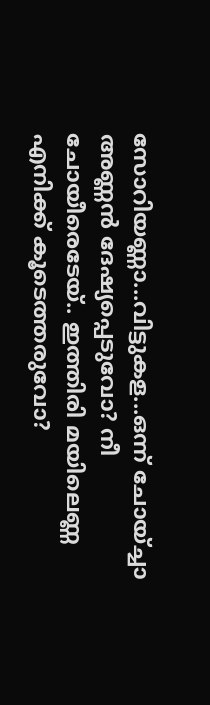സോറിയണ്ണാ...വിട്ടുകള...ഒന്ന് ചോയ്ച്ചാ അണ്ണന്‍ ദേഷ്യപ്പെടുവോ? നീ ചോയീരെടേയ്.. ഇത്തിരി മയിലെണ്ണ എനിക്ക് കൂടെത്തരുവോ?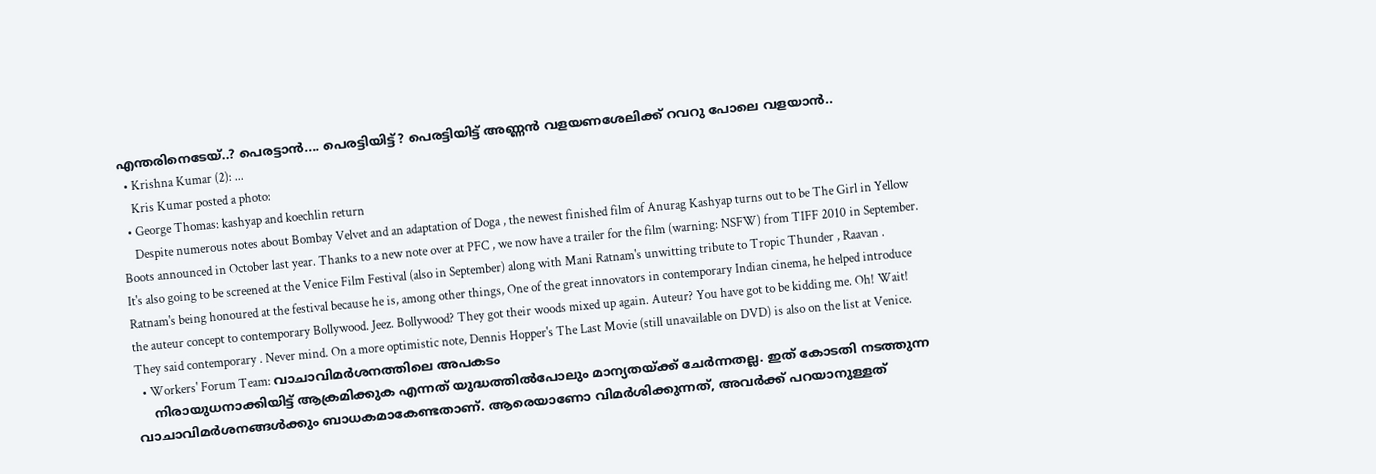എന്തരിനെടേയ്..? പെരട്ടാന്‍.... പെരട്ടിയിട്ട്? പെരട്ടിയിട്ട് അണ്ണന്‍ വളയണശേലിക്ക് റവറു പോലെ വളയാന്‍..
  • Krishna Kumar (2): ...
    Kris Kumar posted a photo:
  • George Thomas: kashyap and koechlin return
    Despite numerous notes about Bombay Velvet and an adaptation of Doga , the newest finished film of Anurag Kashyap turns out to be The Girl in Yellow Boots announced in October last year. Thanks to a new note over at PFC , we now have a trailer for the film (warning: NSFW) from TIFF 2010 in September. It's also going to be screened at the Venice Film Festival (also in September) along with Mani Ratnam's unwitting tribute to Tropic Thunder , Raavan . Ratnam's being honoured at the festival because he is, among other things, One of the great innovators in contemporary Indian cinema, he helped introduce the auteur concept to contemporary Bollywood. Jeez. Bollywood? They got their woods mixed up again. Auteur? You have got to be kidding me. Oh! Wait! They said contemporary . Never mind. On a more optimistic note, Dennis Hopper's The Last Movie (still unavailable on DVD) is also on the list at Venice.
  • Workers' Forum Team: വാചാവിമര്‍ശനത്തിലെ അപകടം
    നിരായുധനാക്കിയിട്ട് ആക്രമിക്കുക എന്നത് യുദ്ധത്തില്‍പോലും മാന്യതയ്ക്ക് ചേര്‍ന്നതല്ല. ഇത് കോടതി നടത്തുന്ന വാചാവിമര്‍ശനങ്ങള്‍ക്കും ബാധകമാകേണ്ടതാണ്. ആരെയാണോ വിമര്‍ശിക്കുന്നത്, അവര്‍ക്ക് പറയാനുള്ളത്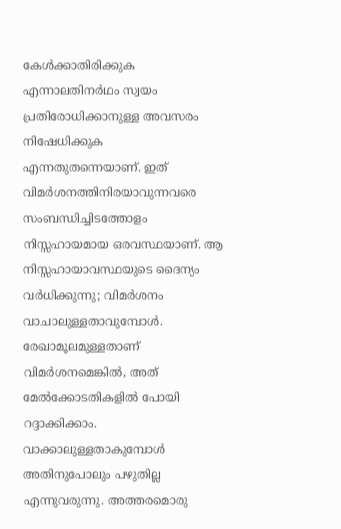കേള്‍ക്കാതിരിക്കുക എന്നാലതിനര്‍ഥം സ്വയം പ്രതിരോധിക്കാനുള്ള അവസരം നിഷേധിക്കുക എന്നതുതന്നെയാണ്. ഇത് വിമര്‍ശനത്തിനിരയാവുന്നവരെ സംബന്ധിച്ചിടത്തോളം നിസ്സഹായമായ ഒരവസ്ഥയാണ്. ആ നിസ്സഹായാവസ്ഥയുടെ ദൈന്യം വര്‍ധിക്കുന്നു; വിമര്‍ശനം വാചാലുള്ളതാവുമ്പോള്‍. രേഖാമൂലമുള്ളതാണ് വിമര്‍ശനമെങ്കില്‍, അത് മേല്‍ക്കോടതികളില്‍ പോയി റദ്ദാക്കിക്കാം. വാക്കാലുള്ളതാകുമ്പോള്‍ അതിനുപോലും പഴുതില്ല എന്നുവരുന്നു. അത്തരമൊരു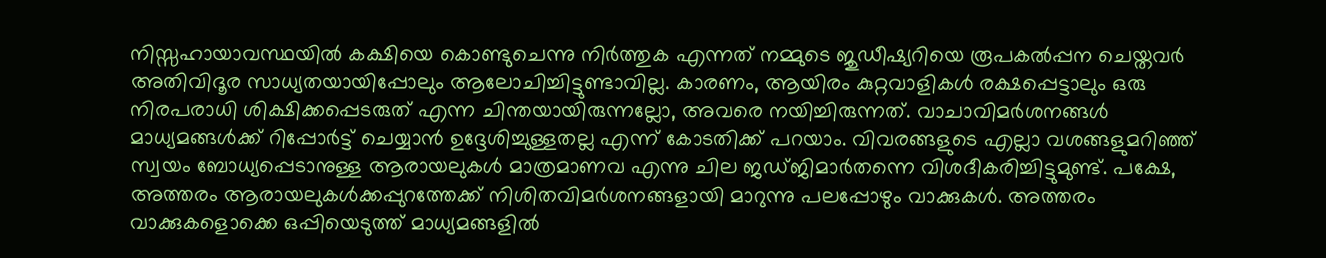നിസ്സഹായാവസ്ഥയില്‍ കക്ഷിയെ കൊണ്ടുചെന്നു നിര്‍ത്തുക എന്നത് നമ്മുടെ ജുഡീഷ്യറിയെ രൂപകല്‍പ്പന ചെയ്തവര്‍ അതിവിദൂര സാധ്യതയായിപ്പോലും ആലോചിച്ചിട്ടുണ്ടാവില്ല. കാരണം, ആയിരം കുറ്റവാളികള്‍ രക്ഷപ്പെട്ടാലും ഒരു നിരപരാധി ശിക്ഷിക്കപ്പെടരുത് എന്ന ചിന്തയായിരുന്നല്ലോ, അവരെ നയിച്ചിരുന്നത്. വാചാവിമര്‍ശനങ്ങള്‍ മാധ്യമങ്ങള്‍ക്ക് റിപ്പോര്‍ട്ട് ചെയ്യാന്‍ ഉദ്ദേശിച്ചുള്ളതല്ല എന്ന് കോടതിക്ക് പറയാം. വിവരങ്ങളുടെ എല്ലാ വശങ്ങളുമറിഞ്ഞ് സ്വയം ബോധ്യപ്പെടാനുള്ള ആരായലുകള്‍ മാത്രമാണവ എന്നു ചില ജഡ്ജിമാര്‍തന്നെ വിശദീകരിച്ചിട്ടുമുണ്ട്. പക്ഷേ, അത്തരം ആരായലുകള്‍ക്കപ്പുറത്തേക്ക് നിശിതവിമര്‍ശനങ്ങളായി മാറുന്നു പലപ്പോഴും വാക്കുകള്‍. അത്തരം വാക്കുകളൊക്കെ ഒപ്പിയെടുത്ത് മാധ്യമങ്ങളില്‍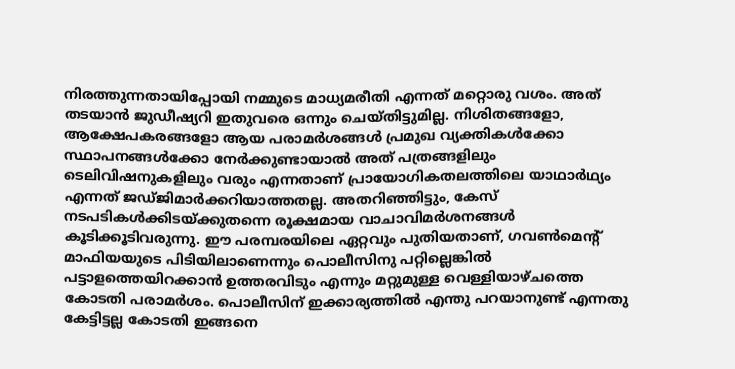നിരത്തുന്നതായിപ്പോയി നമ്മുടെ മാധ്യമരീതി എന്നത് മറ്റൊരു വശം. അത് തടയാന്‍ ജുഡീഷ്യറി ഇതുവരെ ഒന്നും ചെയ്തിട്ടുമില്ല. നിശിതങ്ങളോ, ആക്ഷേപകരങ്ങളോ ആയ പരാമര്‍ശങ്ങള്‍ പ്രമുഖ വ്യക്തികള്‍ക്കോ സ്ഥാപനങ്ങള്‍ക്കോ നേര്‍ക്കുണ്ടായാല്‍ അത് പത്രങ്ങളിലും ടെലിവിഷനുകളിലും വരും എന്നതാണ് പ്രായോഗികതലത്തിലെ യാഥാര്‍ഥ്യം എന്നത് ജഡ്ജിമാര്‍ക്കറിയാത്തതല്ല. അതറിഞ്ഞിട്ടും, കേസ് നടപടികള്‍ക്കിടയ്ക്കുതന്നെ രൂക്ഷമായ വാചാവിമര്‍ശനങ്ങള്‍ കൂടിക്കൂടിവരുന്നു. ഈ പരമ്പരയിലെ ഏറ്റവും പുതിയതാണ്, ഗവണ്‍മെന്റ് മാഫിയയുടെ പിടിയിലാണെന്നും പൊലീസിനു പറ്റില്ലെങ്കില്‍ പട്ടാളത്തെയിറക്കാന്‍ ഉത്തരവിടും എന്നും മറ്റുമുള്ള വെള്ളിയാഴ്ചത്തെ കോടതി പരാമര്‍ശം. പൊലീസിന് ഇക്കാര്യത്തില്‍ എന്തു പറയാനുണ്ട് എന്നതു കേട്ടിട്ടല്ല കോടതി ഇങ്ങനെ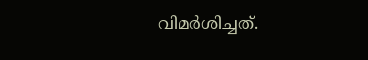വിമര്‍ശിച്ചത്.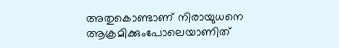അതുകൊണ്ടാണ് നിരായുധനെ ആക്രമിക്കുംപോലെയാണിത്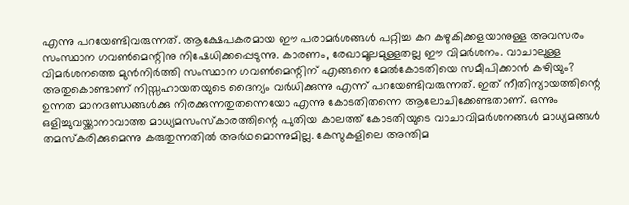എന്നു പറയേണ്ടിവരുന്നത്. ആക്ഷേപകരമായ ഈ പരാമര്‍ശങ്ങള്‍ പറ്റിച്ച കറ കഴുകിക്കളയാനുള്ള അവസരം സംസ്ഥാന ഗവണ്‍മെന്റിനു നിഷേധിക്കപ്പെടുന്നു. കാരണം, രേഖാമൂലമുള്ളതല്ല ഈ വിമര്‍ശനം. വാചാലുള്ള വിമര്‍ശനത്തെ മുന്‍നിര്‍ത്തി സംസ്ഥാന ഗവണ്‍മെന്റിന് എങ്ങനെ മേല്‍കോടതിയെ സമീപിക്കാന്‍ കഴിയും? അതുകൊണ്ടാണ് നിസ്സഹായതയുടെ ദൈന്യം വര്‍ധിക്കുന്നു എന്ന് പറയേണ്ടിവരുന്നത്. ഇത് നീതിന്യായത്തിന്റെ ഉന്നത മാനദണ്ഡങ്ങള്‍ക്കു നിരക്കുന്നതുതന്നെയോ എന്നു കോടതിതന്നെ ആലോചിക്കേണ്ടതാണ്. ഒന്നും ഒളിച്ചുവയ്ക്കാനാവാത്ത മാധ്യമസംസ്കാരത്തിന്റെ പുതിയ കാലത്ത് കോടതിയുടെ വാചാവിമര്‍ശനങ്ങള്‍ മാധ്യമങ്ങള്‍ തമസ്കരിക്കുമെന്നു കരുതുന്നതില്‍ അര്‍ഥമൊന്നുമില്ല. കേസുകളിലെ അന്തിമ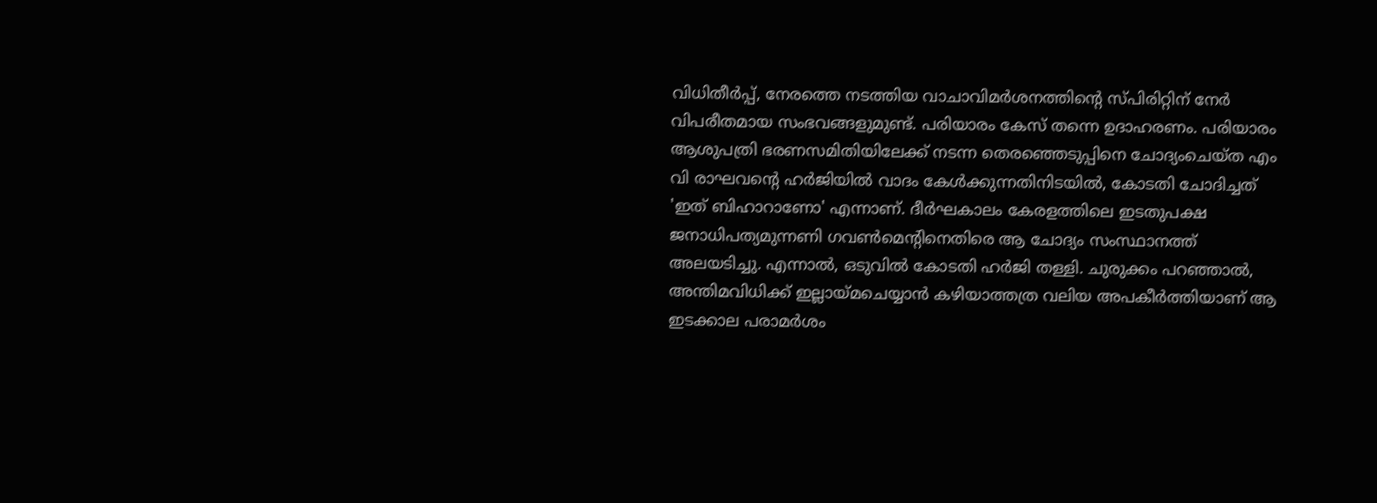വിധിതീര്‍പ്പ്, നേരത്തെ നടത്തിയ വാചാവിമര്‍ശനത്തിന്റെ സ്പിരിറ്റിന് നേര്‍ വിപരീതമായ സംഭവങ്ങളുമുണ്ട്. പരിയാരം കേസ് തന്നെ ഉദാഹരണം. പരിയാരം ആശുപത്രി ഭരണസമിതിയിലേക്ക് നടന്ന തെരഞ്ഞെടുപ്പിനെ ചോദ്യംചെയ്ത എം വി രാഘവന്റെ ഹര്‍ജിയില്‍ വാദം കേള്‍ക്കുന്നതിനിടയില്‍, കോടതി ചോദിച്ചത് 'ഇത് ബിഹാറാണോ' എന്നാണ്. ദീര്‍ഘകാലം കേരളത്തിലെ ഇടതുപക്ഷ ജനാധിപത്യമുന്നണി ഗവണ്‍മെന്റിനെതിരെ ആ ചോദ്യം സംസ്ഥാനത്ത് അലയടിച്ചു. എന്നാല്‍, ഒടുവില്‍ കോടതി ഹര്‍ജി തള്ളി. ചുരുക്കം പറഞ്ഞാല്‍, അന്തിമവിധിക്ക് ഇല്ലായ്മചെയ്യാന്‍ കഴിയാത്തത്ര വലിയ അപകീര്‍ത്തിയാണ് ആ ഇടക്കാല പരാമര്‍ശം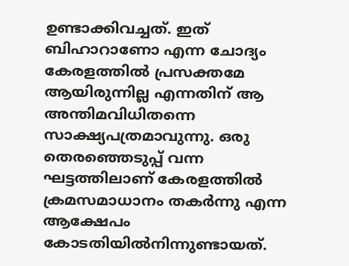ഉണ്ടാക്കിവച്ചത്. ഇത് ബിഹാറാണോ എന്ന ചോദ്യം കേരളത്തില്‍ പ്രസക്തമേ ആയിരുന്നില്ല എന്നതിന് ആ അന്തിമവിധിതന്നെ സാക്ഷ്യപത്രമാവുന്നു. ഒരു തെരഞ്ഞെടുപ്പ് വന്ന ഘട്ടത്തിലാണ് കേരളത്തില്‍ ക്രമസമാധാനം തകര്‍ന്നു എന്ന ആക്ഷേപം കോടതിയില്‍നിന്നുണ്ടായത്.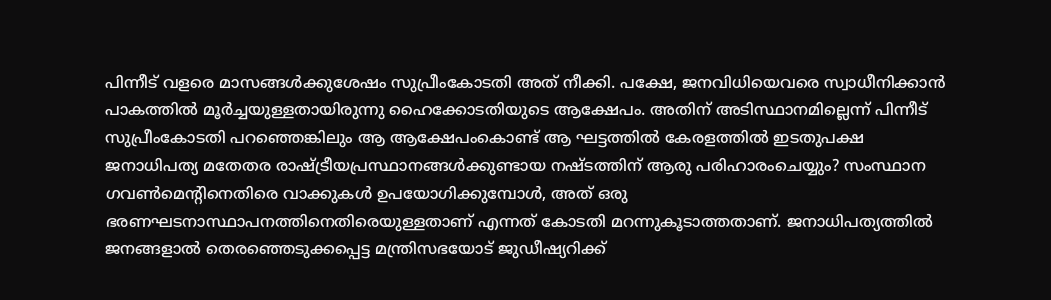പിന്നീട് വളരെ മാസങ്ങള്‍ക്കുശേഷം സുപ്രീംകോടതി അത് നീക്കി. പക്ഷേ, ജനവിധിയെവരെ സ്വാധീനിക്കാന്‍ പാകത്തില്‍ മൂര്‍ച്ചയുള്ളതായിരുന്നു ഹൈക്കോടതിയുടെ ആക്ഷേപം. അതിന് അടിസ്ഥാനമില്ലെന്ന് പിന്നീട് സുപ്രീംകോടതി പറഞ്ഞെങ്കിലും ആ ആക്ഷേപംകൊണ്ട് ആ ഘട്ടത്തില്‍ കേരളത്തില്‍ ഇടതുപക്ഷ ജനാധിപത്യ മതേതര രാഷ്ട്രീയപ്രസ്ഥാനങ്ങള്‍ക്കുണ്ടായ നഷ്ടത്തിന് ആരു പരിഹാരംചെയ്യും? സംസ്ഥാന ഗവണ്‍മെന്റിനെതിരെ വാക്കുകള്‍ ഉപയോഗിക്കുമ്പോള്‍, അത് ഒരു ഭരണഘടനാസ്ഥാപനത്തിനെതിരെയുള്ളതാണ് എന്നത് കോടതി മറന്നുകൂടാത്തതാണ്. ജനാധിപത്യത്തില്‍ ജനങ്ങളാല്‍ തെരഞ്ഞെടുക്കപ്പെട്ട മന്ത്രിസഭയോട് ജുഡീഷ്യറിക്ക്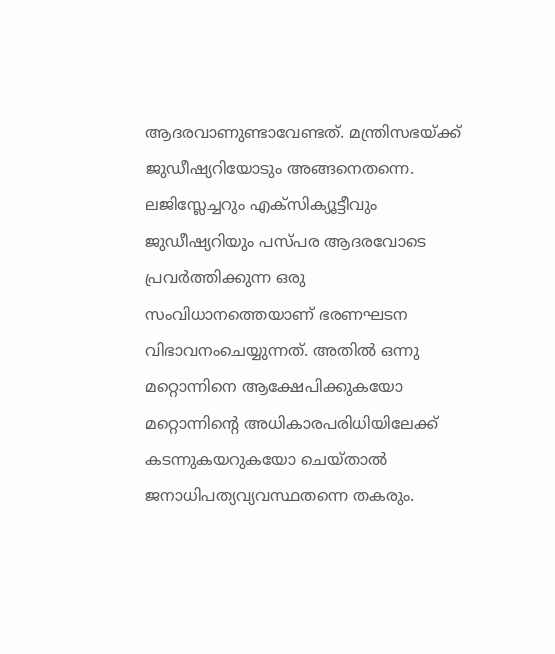ആദരവാണുണ്ടാവേണ്ടത്. മന്ത്രിസഭയ്ക്ക് ജുഡീഷ്യറിയോടും അങ്ങനെതന്നെ. ലജിസ്ലേച്ചറും എക്സിക്യൂട്ടീവും ജുഡീഷ്യറിയും പസ്പര ആദരവോടെ പ്രവര്‍ത്തിക്കുന്ന ഒരു സംവിധാനത്തെയാണ് ഭരണഘടന വിഭാവനംചെയ്യുന്നത്. അതില്‍ ഒന്നു മറ്റൊന്നിനെ ആക്ഷേപിക്കുകയോ മറ്റൊന്നിന്റെ അധികാരപരിധിയിലേക്ക് കടന്നുകയറുകയോ ചെയ്താല്‍ ജനാധിപത്യവ്യവസ്ഥതന്നെ തകരും.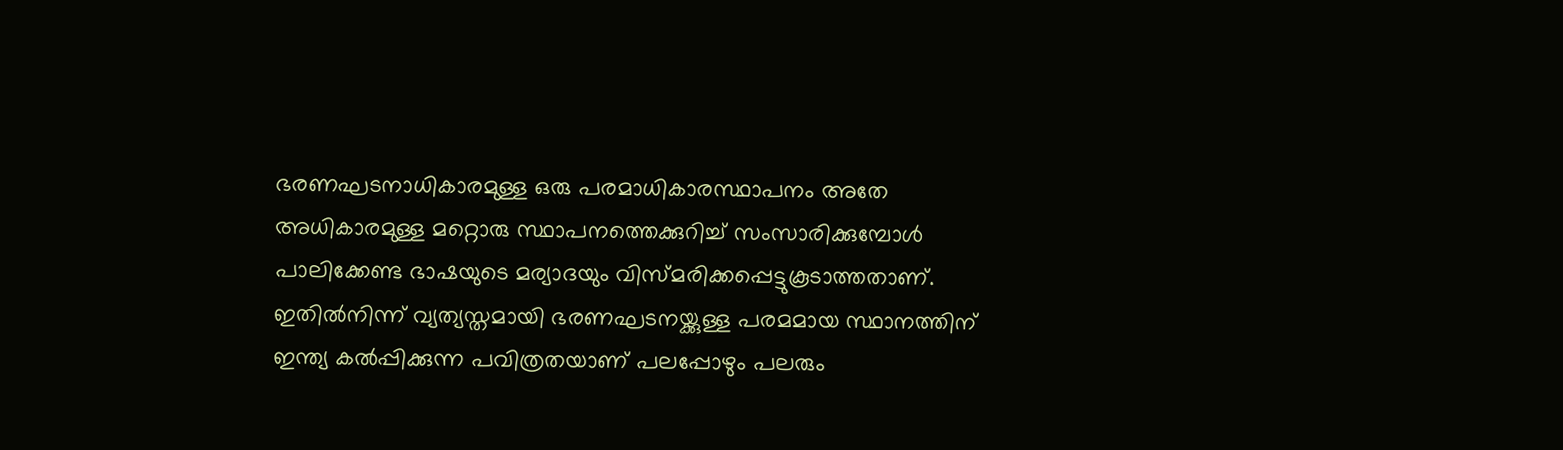ഭരണഘടനാധികാരമുള്ള ഒരു പരമാധികാരസ്ഥാപനം അതേ അധികാരമുള്ള മറ്റൊരു സ്ഥാപനത്തെക്കുറിച്ച് സംസാരിക്കുമ്പോള്‍ പാലിക്കേണ്ട ഭാഷയുടെ മര്യാദയും വിസ്മരിക്കപ്പെട്ടുകൂടാത്തതാണ്. ഇതില്‍നിന്ന് വ്യത്യസ്തമായി ഭരണഘടനയ്ക്കുള്ള പരമമായ സ്ഥാനത്തിന് ഇന്ത്യ കല്‍പ്പിക്കുന്ന പവിത്രതയാണ് പലപ്പോഴും പലരും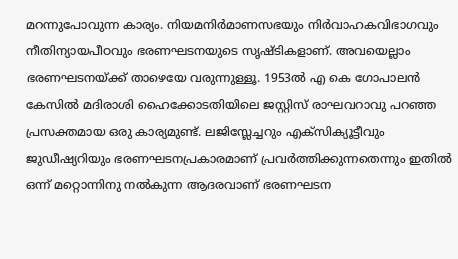മറന്നുപോവുന്ന കാര്യം. നിയമനിര്‍മാണസഭയും നിര്‍വാഹകവിഭാഗവും നീതിന്യായപീഠവും ഭരണഘടനയുടെ സൃഷ്ടികളാണ്. അവയെല്ലാം ഭരണഘടനയ്ക്ക് താഴെയേ വരുന്നുള്ളൂ. 1953ല്‍ എ കെ ഗോപാലന്‍ കേസില്‍ മദിരാശി ഹൈക്കോടതിയിലെ ജസ്റ്റിസ് രാഘവറാവു പറഞ്ഞ പ്രസക്തമായ ഒരു കാര്യമുണ്ട്. ലജിസ്ലേച്ചറും എക്സിക്യൂട്ടീവും ജുഡീഷ്യറിയും ഭരണഘടനപ്രകാരമാണ് പ്രവര്‍ത്തിക്കുന്നതെന്നും ഇതില്‍ ഒന്ന് മറ്റൊന്നിനു നല്‍കുന്ന ആദരവാണ് ഭരണഘടന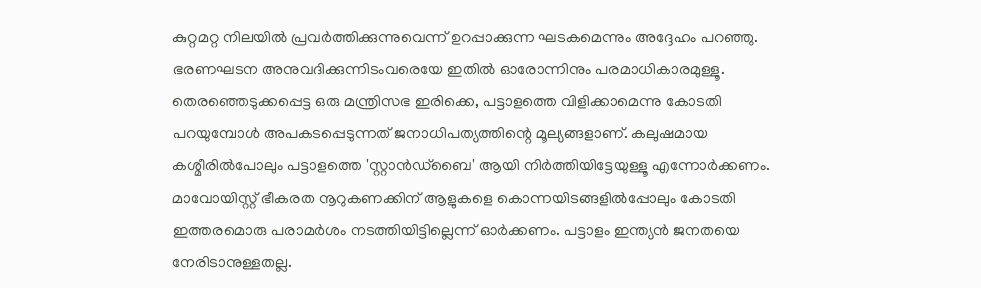കുറ്റമറ്റ നിലയില്‍ പ്രവര്‍ത്തിക്കുന്നുവെന്ന് ഉറപ്പാക്കുന്ന ഘടകമെന്നും അദ്ദേഹം പറഞ്ഞു. ഭരണഘടന അനുവദിക്കുന്നിടംവരെയേ ഇതില്‍ ഓരോന്നിനും പരമാധികാരമുള്ളൂ. തെരഞ്ഞെടുക്കപ്പെട്ട ഒരു മന്ത്രിസഭ ഇരിക്കെ, പട്ടാളത്തെ വിളിക്കാമെന്നു കോടതി പറയുമ്പോള്‍ അപകടപ്പെടുന്നത് ജനാധിപത്യത്തിന്റെ മൂല്യങ്ങളാണ്. കലുഷമായ കശ്മീരില്‍പോലും പട്ടാളത്തെ 'സ്റ്റാന്‍ഡ്ബൈ' ആയി നിര്‍ത്തിയിട്ടേയുള്ളൂ എന്നോര്‍ക്കണം. മാവോയിസ്റ്റ് ഭീകരത നൂറുകണക്കിന് ആളുകളെ കൊന്നയിടങ്ങളില്‍പ്പോലും കോടതി ഇത്തരമൊരു പരാമര്‍ശം നടത്തിയിട്ടില്ലെന്ന് ഓര്‍ക്കണം. പട്ടാളം ഇന്ത്യന്‍ ജനതയെ നേരിടാനുള്ളതല്ല.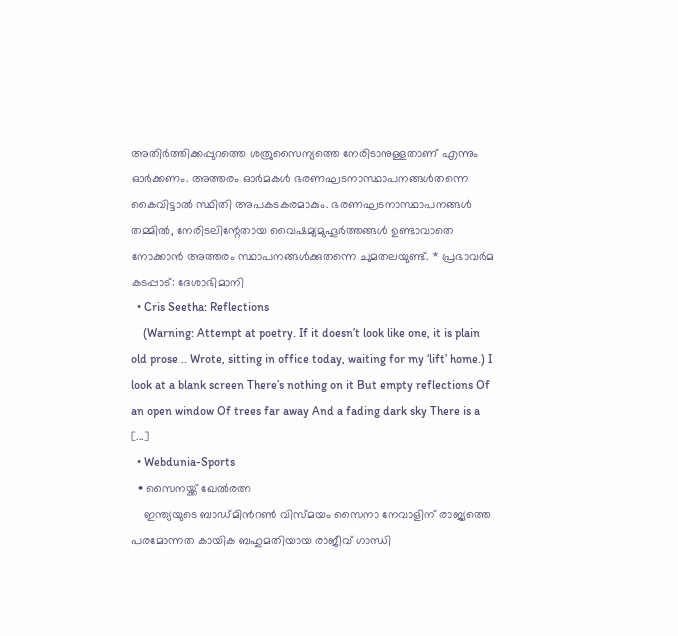അതിര്‍ത്തിക്കപ്പുറത്തെ ശത്രുസൈന്യത്തെ നേരിടാനുള്ളതാണ് എന്നും ഓര്‍ക്കണം. അത്തരം ഓര്‍മകള്‍ ഭരണഘടനാസ്ഥാപനങ്ങള്‍തന്നെ കൈവിട്ടാല്‍ സ്ഥിതി അപകടകരമാകും. ഭരണഘടനാസ്ഥാപനങ്ങള്‍ തമ്മില്‍, നേരിടലിന്റേതായ വൈഷമ്യമുഹൂര്‍ത്തങ്ങള്‍ ഉണ്ടാവാതെ നോക്കാന്‍ അത്തരം സ്ഥാപനങ്ങള്‍ക്കുതന്നെ ചുമതലയുണ്ട്. * പ്രഭാവര്‍മ കടപ്പാട്: ദേശാഭിമാനി
  • Cris Seetha: Reflections
    (Warning: Attempt at poetry. If it doesn’t look like one, it is plain old prose .. Wrote, sitting in office today, waiting for my ‘lift’ home.) I look at a blank screen There’s nothing on it But empty reflections Of an open window Of trees far away And a fading dark sky There is a [...]
  • Webdunia-Sports
  • സൈനയ്ക്ക് ഖേല്‍രത്ന
    ഇന്ത്യയുടെ ബാഡ്മിന്‍റണ്‍ വിസ്മയം സൈനാ നേവാളിന് രാജ്യത്തെ പരമോന്നത കായിക ബഹുമതിയായ രാജീവ് ഗാന്ധി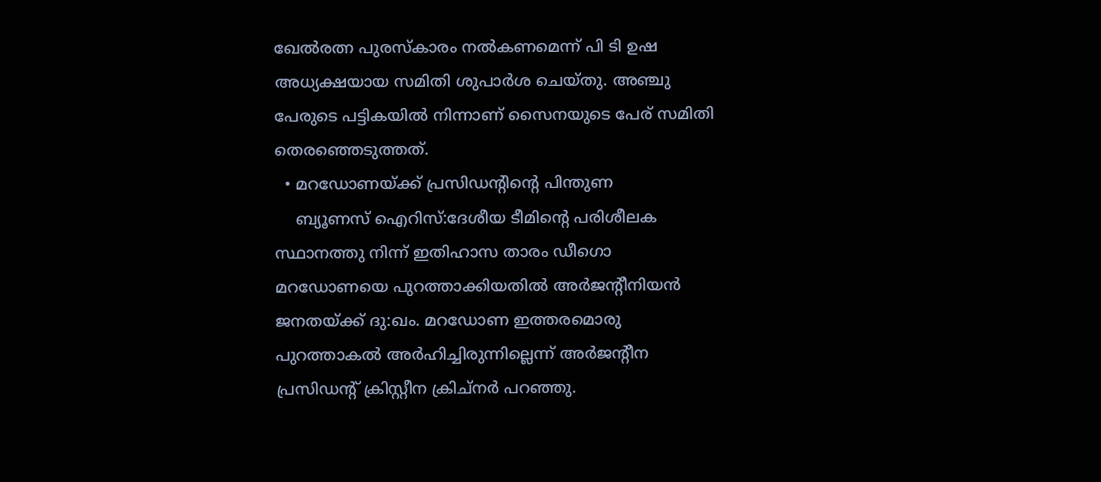ഖേല്‍രത്ന പുരസ്കാരം നല്‍കണമെന്ന് പി ടി ഉഷ അധ്യക്ഷയായ സമിതി ശുപാര്‍ശ ചെയ്തു. അഞ്ചു പേരുടെ പട്ടികയില്‍ നിന്നാണ് സൈനയുടെ പേര് സമിതി തെരഞ്ഞെടുത്തത്.
  • മറഡോണയ്ക്ക് പ്രസിഡന്‍റിന്‍റെ പിന്തുണ
    ബ്യൂണസ് ഐറിസ്:ദേശീയ ടീമിന്‍റെ പരിശീലക സ്ഥാനത്തു നിന്ന് ഇതിഹാസ താരം ഡീഗൊ മറഡോണയെ പുറത്താക്കിയതില്‍ അര്‍ജന്‍റീനിയന്‍ ജനതയ്ക്ക് ദു:ഖം. മറഡോണ ഇത്തരമൊരു പുറത്താകല്‍ അര്‍ഹിച്ചിരുന്നില്ലെന്ന് അര്‍ജന്‍റീന പ്രസിഡന്‍റ് ക്രിസ്റ്റീന ക്രിച്‌നര്‍ പറഞ്ഞു.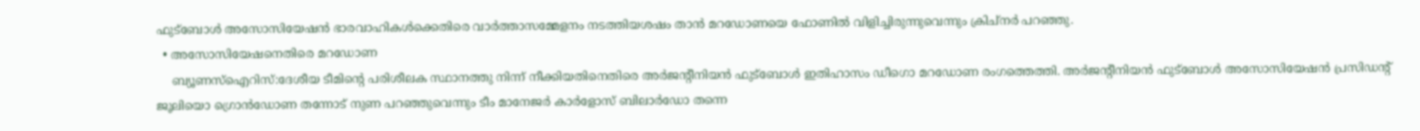ഫുട്ബോള്‍ അസോസിയേഷന്‍ ഭാരവാഹികള്‍ക്കെതിരെ വാര്‍ത്താസമ്മേളനം നടത്തിയശഷം താന്‍ മറഡോണയെ ഫോണില്‍ വിളിച്ചിരുന്നുവെന്നും ക്രിച്‌നര്‍ പറഞ്ഞു.
  • അസോസിയേഷനെതിരെ മറഡോണ
    ബ്യൂണസ്‌ഐറിസ്:ദേശീയ ടീമിന്‍റെ പരിശീലക സ്ഥാനത്തു നിന്ന് നീക്കിയതിനെതിരെ അര്‍ജന്‍റീനിയന്‍ ഫുട്ബോള്‍ ഇതിഹാസം ഡീഗൊ മറഡോണ രംഗത്തെത്തി. അര്‍ജന്‍റീനിയന്‍ ഫുട്ബോള്‍ അസോസിയേഷന്‍ പ്രസിഡന്‍റ് ജൂലിയൊ ഗ്രൊന്‍‌ഡോണ തന്നോട് നുണ പറഞ്ഞുവെന്നും ടീം മാനേജര്‍ കാര്‍ളോസ് ബിലാര്‍ഡോ തന്നെ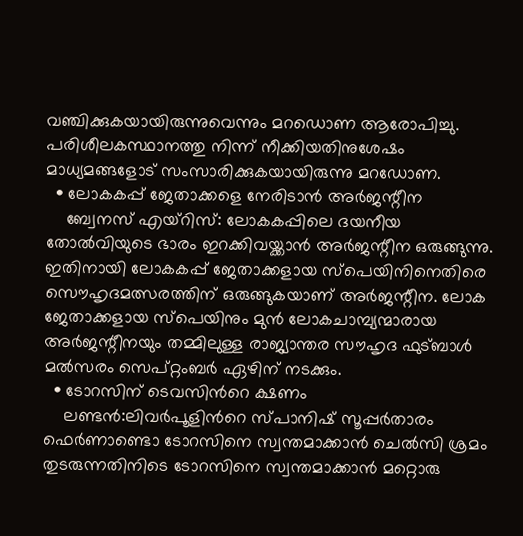വഞ്ചിക്കുകയായിരുന്നുവെന്നും മറഡൊണ ആരോപിച്ചു. പരിശീലകസ്ഥാനത്തു നിന്ന് നീക്കിയതിനുശേഷം മാധ്യമങ്ങളോട് സംസാരിക്കുകയായിരുന്നു മറഡോണ.
  • ലോകകപ്പ് ജേതാക്കളെ നേരിടാന്‍ അര്‍ജന്റീന
    ബ്വേനസ് എയ്‌റിസ്: ലോകകപ്പിലെ ദയനീയ തോല്‍‌വിയുടെ ഭാരം ഇറക്കിവയ്ക്കാന്‍ അര്‍ജന്റീന ഒരുങ്ങുന്നു. ഇതിനായി ലോകകപ്പ് ജേതാക്കളായ സ്പെയിനിനെതിരെ സൌഹൃദമത്സരത്തിന് ഒരുങ്ങുകയാണ് അര്‍ജന്റീന. ലോക ജേതാക്കളായ സ്‌പെയിനും മുന്‍ ലോകചാമ്പ്യന്മാരായ അര്‍ജന്റീനയും തമ്മിലുള്ള രാജ്യാന്തര സൗഹൃദ ഫുട്ബാള്‍ മല്‍സരം സെപ്റ്റംബര്‍ ഏഴിന് നടക്കും.
  • ടോറസിന് ടെവസിന്‍റെ ക്ഷണം
    ലണ്ടന്‍:ലിവര്‍പൂളിന്‍റെ സ്പാനിഷ് സൂപ്പര്‍താരം ഫെര്‍ണാണ്ടൊ ടോറസിനെ സ്വന്തമാക്കാന്‍ ചെല്‍‌സി ശ്രമം തുടരുന്നതിനിടെ ടോറസിനെ സ്വന്തമാക്കാന്‍ മറ്റൊരു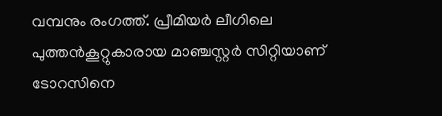വമ്പനും രംഗത്ത്. പ്രീമിയര്‍ ലീഗിലെ പുത്തന്‍‌കൂറ്റുകാരായ മാഞ്ചസ്റ്റര്‍ സിറ്റിയാണ് ടോറസിനെ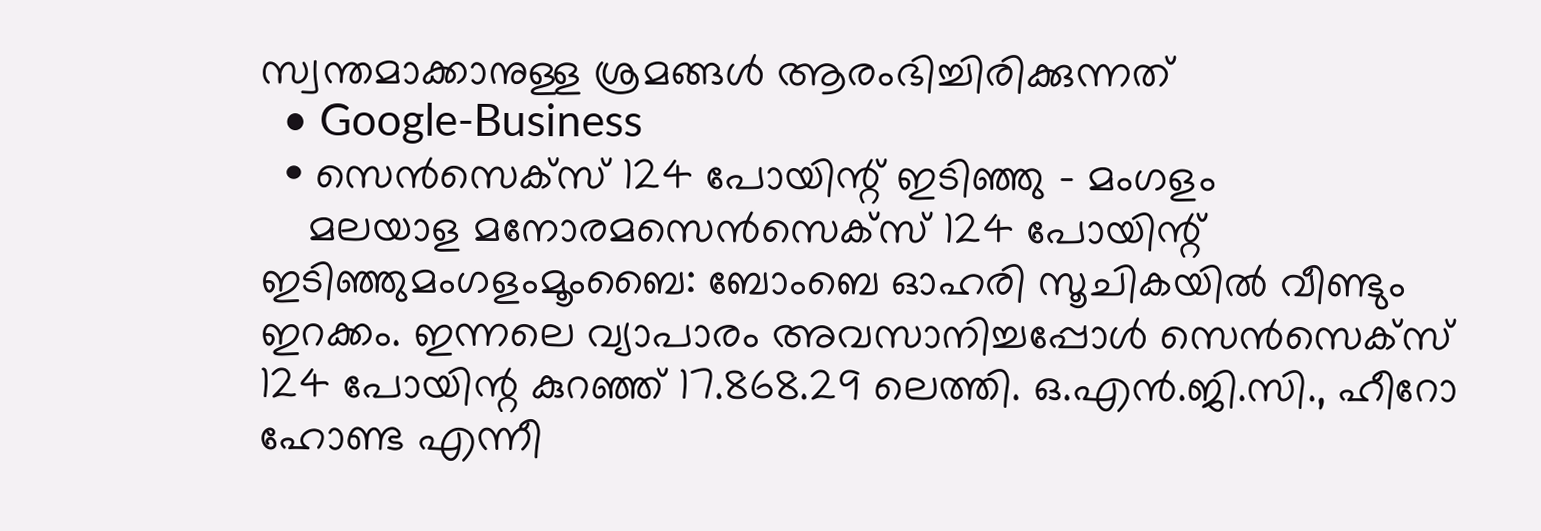സ്വന്തമാക്കാനുള്ള ശ്രമങ്ങള്‍ ആരംഭിച്ചിരിക്കുന്നത്
  • Google-Business
  • സെന്‍സെക്‌സ് 124 പോയിന്റ്‌ ഇടിഞ്ഞു - മംഗളം
    മലയാള മനോരമസെന്‍സെക്‌സ് 124 പോയിന്റ്‌ ഇടിഞ്ഞുമംഗളംമൂംബൈ: ബോംബെ ഓഹരി സൂചികയില്‍ വീണ്ടും ഇറക്കം. ഇന്നലെ വ്യാപാരം അവസാനിച്ചപ്പോള്‍ സെന്‍സെക്‌സ് 124 പോയിന്റ കുറഞ്ഞ്‌ 17.868.29 ലെത്തി. ഒ.എന്‍.ജി.സി., ഹീറോ ഹോണ്ട എന്നീ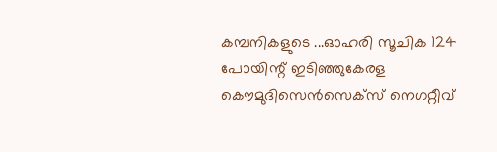കമ്പനികളുടെ ...ഓഹരി സൂചിക 124 പോയിന്റ് ഇടിഞ്ഞുകേരള കൌമുദിസെന്‍സെക്സ് നെഗറ്റീവ്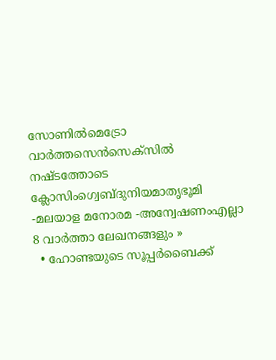സോണില്‍മെട്രോ വാര്‍ത്തസെന്‍സെക്സില്‍ നഷ്ടത്തോടെ ക്ലോസിംഗ്വെബ്‌ദുനിയമാതൃഭൂമി -മലയാള മനോരമ -അന്വേഷണംഎല്ലാ 8 വാര്‍ത്താ ലേഖനങ്ങളും »
  • ഹോണ്ടയുടെ സൂപ്പര്‍ബൈക്ക്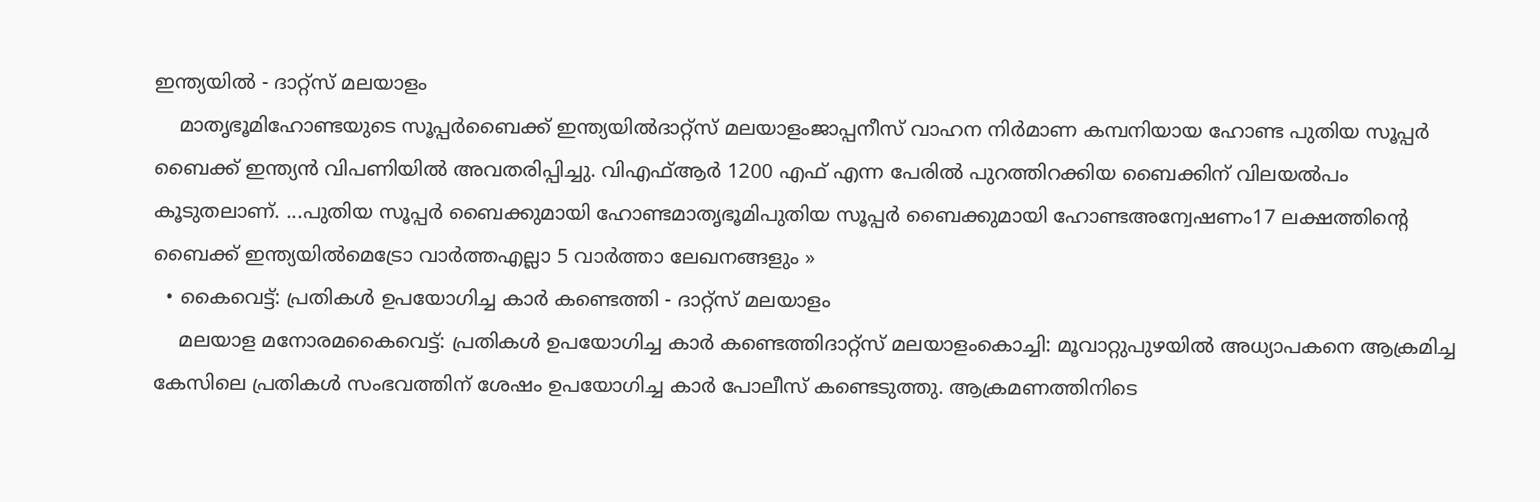ഇന്ത്യയില്‍ - ദാറ്റ്സ് മലയാളം
    മാതൃഭൂമിഹോണ്ടയുടെ സൂപ്പര്‍ബൈക്ക് ഇന്ത്യയില്‍ദാറ്റ്സ് മലയാളംജാപ്പനീസ് വാഹന നിര്‍മാണ കമ്പനിയായ ഹോണ്ട പുതിയ സൂപ്പര്‍ ബൈക്ക് ഇന്ത്യന്‍ വിപണിയില്‍ അവതരിപ്പിച്ചു. വിഎഫ്ആര്‍ 1200 എഫ് എന്ന പേരില്‍ പുറത്തിറക്കിയ ബൈക്കിന് വിലയല്‍പം കൂടുതലാണ്. ...പുതിയ സൂപ്പര്‍ ബൈക്കുമായി ഹോണ്ടമാതൃഭൂമിപുതിയ സൂപ്പര്‍ ബൈക്കുമായി ഹോണ്ടഅന്വേഷണം17 ലക്ഷത്തിന്‍റെ ബൈക്ക് ഇന്ത്യയില്‍മെട്രോ വാര്‍ത്തഎല്ലാ 5 വാര്‍ത്താ ലേഖനങ്ങളും »
  • കൈവെട്ട്: പ്രതികള്‍ ഉപയോഗിച്ച കാര്‍ കണ്ടെത്തി - ദാറ്റ്സ് മലയാളം
    മലയാള മനോരമകൈവെട്ട്: പ്രതികള്‍ ഉപയോഗിച്ച കാര്‍ കണ്ടെത്തിദാറ്റ്സ് മലയാളംകൊച്ചി: മൂവാറ്റുപുഴയില്‍ അധ്യാപകനെ ആക്രമിച്ച കേസിലെ പ്രതികള്‍ സംഭവത്തിന് ശേഷം ഉപയോഗിച്ച കാര്‍ പോലീസ് കണ്ടെടുത്തു. ആക്രമണത്തിനിടെ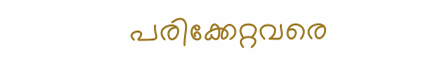പരിക്കേറ്റവരെ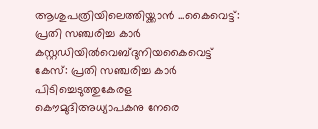ആശുപത്രിയിലെത്തിയ്ക്കാന്‍ ...കൈവെട്ട്: പ്രതി സഞ്ചരിച്ച കാര്‍ കസ്റ്റഡിയില്‍വെബ്‌ദുനിയകൈവെട്ട് കേസ്: പ്രതി സഞ്ചരിച്ച കാര്‍ പിടിച്ചെടുത്തുകേരള കൌമുദിഅധ്യാപകനു നേരെ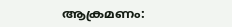ആക്രമണം: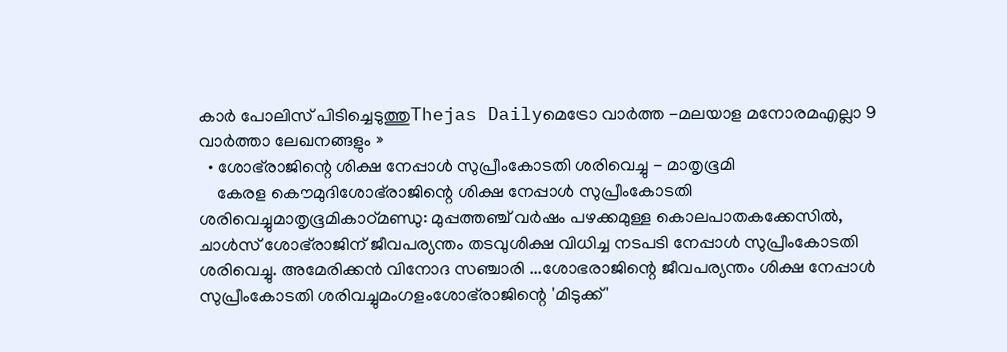കാര്‍ പോലിസ് പിടിച്ചെടുത്തുThejas Dailyമെട്രോ വാര്‍ത്ത -മലയാള മനോരമഎല്ലാ 9 വാര്‍ത്താ ലേഖനങ്ങളും »
  • ശോഭ്‌രാജിന്റെ ശിക്ഷ നേപ്പാള്‍ സുപ്രീംകോടതി ശരിവെച്ചു - മാതൃഭൂമി
    കേരള കൌമുദിശോഭ്‌രാജിന്റെ ശിക്ഷ നേപ്പാള്‍ സുപ്രീംകോടതി ശരിവെച്ചുമാതൃഭൂമികാഠ്മണ്ഡു: മുപ്പത്തഞ്ച് വര്‍ഷം പഴക്കമുള്ള കൊലപാതകക്കേസില്‍, ചാള്‍സ് ശോഭ്‌രാജിന് ജീവപര്യന്തം തടവുശിക്ഷ വിധിച്ച നടപടി നേപ്പാള്‍ സുപ്രീംകോടതി ശരിവെച്ചു. അമേരിക്കന്‍ വിനോദ സഞ്ചാരി ...ശോഭരാജിന്റെ ജീവപര്യന്തം ശിക്ഷ നേപ്പാള്‍ സുപ്രീംകോടതി ശരിവച്ചുമംഗളംശോഭ്‌രാജിന്റെ 'മിടുക്ക്'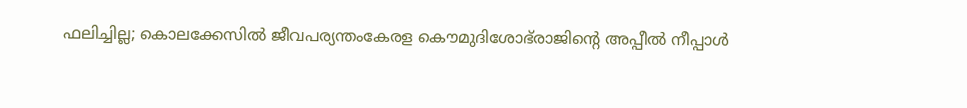ഫലിച്ചില്ല; കൊലക്കേസില്‍ ജീവപര്യന്തംകേരള കൌമുദിശോഭ്‌രാജിന്റെ അപ്പീല്‍ നീപ്പാള്‍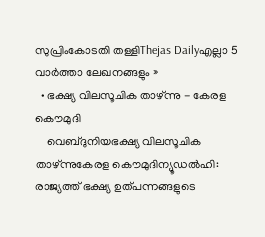സുപ്രിംകോടതി തള്ളിThejas Dailyഎല്ലാ 5 വാര്‍ത്താ ലേഖനങ്ങളും »
  • ഭക്ഷ്യ വിലസൂചിക താഴ്ന്നു - കേരള കൌമുദി
    വെബ്‌ദുനിയഭക്ഷ്യ വിലസൂചിക താഴ്ന്നുകേരള കൌമുദിന്യൂഡല്‍ഹി: രാജ്യത്ത് ഭക്ഷ്യ ഉത്പന്നങ്ങളുടെ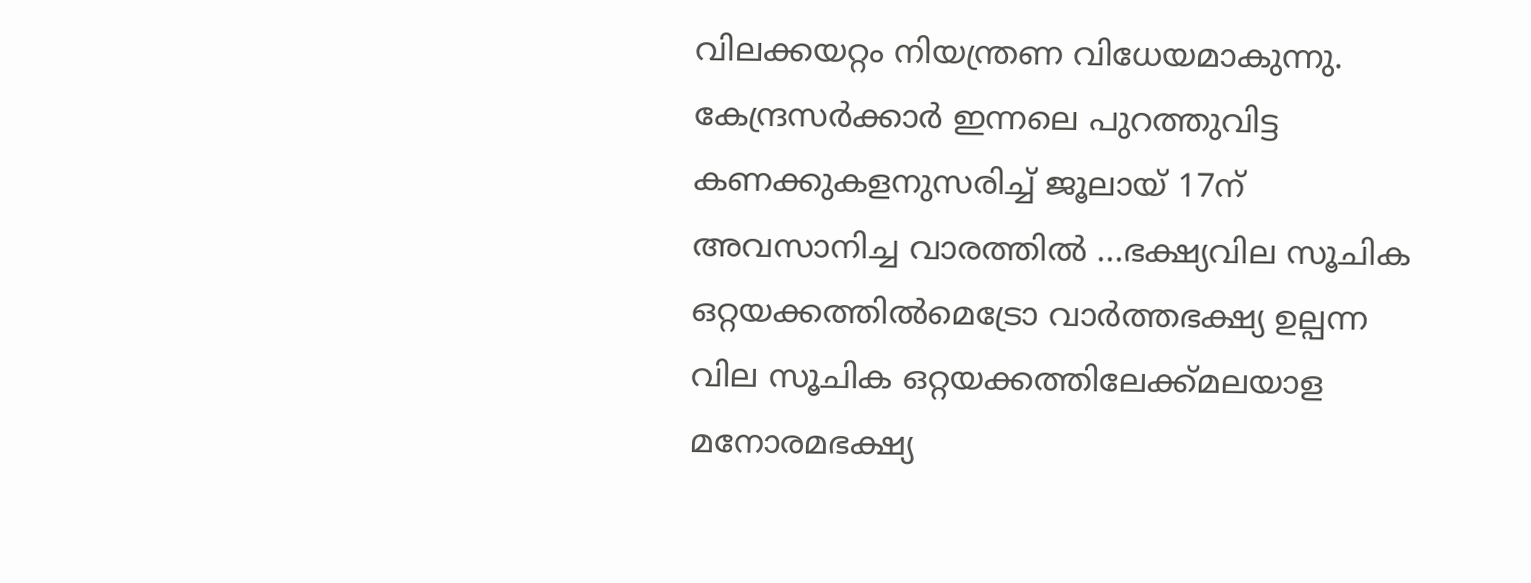വിലക്കയറ്റം നിയന്ത്രണ വിധേയമാകുന്നു. കേന്ദ്രസര്‍ക്കാര്‍ ഇന്നലെ പുറത്തുവിട്ട കണക്കുകളനുസരിച്ച് ജൂലായ് 17ന് അവസാനിച്ച വാരത്തില്‍ ...ഭക്ഷ്യവില സൂചിക ഒറ്റയക്കത്തില്‍മെട്രോ വാര്‍ത്തഭക്ഷ്യ ഉല്പന്ന വില സൂചിക ഒറ്റയക്കത്തിലേക്ക്മലയാള മനോരമഭക്ഷ്യ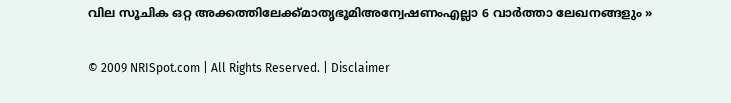വില സൂചിക ഒറ്റ അക്കത്തിലേക്ക്‌മാതൃഭൂമിഅന്വേഷണംഎല്ലാ 6 വാര്‍ത്താ ലേഖനങ്ങളും »

© 2009 NRISpot.com | All Rights Reserved. | Disclaimer